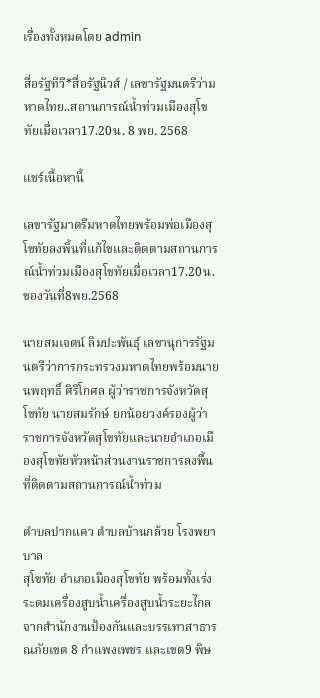เรื่องทั้งหมดโดย admin

สื่อรัฐทีวี*สื่อรัฐนิวส์ / เลขารัฐมนตรีว่ามหาดไทย..สถานการณ์น้ำท่วมเมืองสุโขทัยเมื่อเวลา17.20น. 8 พย. 2568

แชร์เนื้อหานี้

เลขารัฐมาตรีมหาดไทยพร้อมพ่อเมืองสุโขทัยลงพิ้นที่แก้ไขและติดตามสถานการณ์น้ำท่วมเมืองสุโขทัยเมื่อเวลา17.20น.ของวันที่8พย.2568

นายสมเจตน์ ลิมปะพันธุ์ เลขานุการรัฐมนตรีว่าการกระทรวงมหาดไทยพร้อมนายนพฤทธิ์ ศิริโกศล ผู้ว่าราชการจังหวัดสุโขทัย นายสมรักษ์ ยกน้อยวงค์รองผู้ว่าราชการจังหวัดสุโขทัยและนายอำเภอเมืองสุโขทัยหัวหน้าส่วนงานราชการลงพื้นที่ติดตามสถานการณ์น้ำท่วม

ตำบลปากแคว ตำบลบ้านกล้วย โรงพยาบาล
สุโขทัย อำเภอเมืองสุโขทัย พร้อมทั้งเร่งระดมเครื่องสูบน้ำเครื่องสูบน้ำระยะไกล จากสำนักงานป้องกันและบรรเทาสาธารณภัยเขต 8 กำแพงเพชร และเขต9 พิษ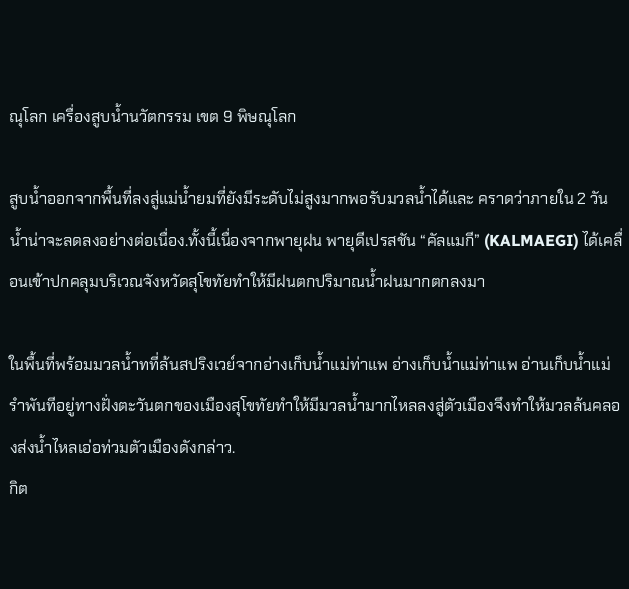ณุโลก เครื่องสูบน้ำนวัตกรรม เขต 9 พิษณุโลก

สูบน้ำออกจากพื้นที่ลงสู่แม่น้ำยมที่ยังมีระดับไม่สูงมากพอรับมวลน้ำได้และ คราดว่าภายใน 2 วัน น้ำน่าจะลดลงอย่างต่อเนื่อง.ทั้งนี้เนื่องจากพายุฝน พายุดีเปรสชัน “คัลแมกี” (KALMAEGI) ได้เคลื่อนเข้าปกคลุมบริเวณจังหวัดสุโขทัยทำให้มีฝนตกปริมาณน้ำฝนมากตกลงมา

ในพื้นที่พร้อมมวลน้ำทที่ล้นสปริงเวย์จากอ่างเก็บน้ำแม่ท่าแพ อ่างเก็บน้ำแม่ท่าแพ อ่านเก็บน้ำแม่รำพันทีอยู่ทางฝั่งตะวันตกของเมืองสุโขทัยทำให้มีมวลน้ำมากไหลลงสู่ตัวเมืองจึงทำให้มวลล้นคลองส่งน้ำไหลเอ่อท่วมตัวเมืองดังกล่าว.
กิต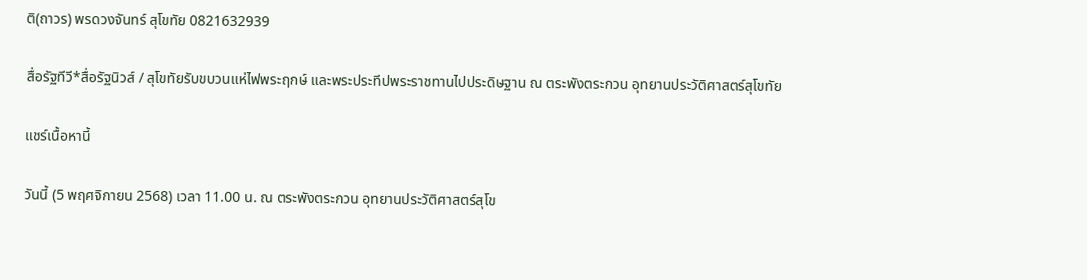ติ(ถาวร) พรดวงจันทร์ สุโขทัย 0821632939

สื่อรัฐทีวี*สื่อรัฐนิวส์ / สุโขทัยรับขบวนแห่ไฟพระฤกษ์ และพระประทีปพระราชทานไปประดิษฐาน ณ ตระพังตระกวน อุทยานประวัติศาสตร์สุโขทัย

แชร์เนื้อหานี้

วันนี้ (5 พฤศจิกายน 2568) เวลา 11.00 น. ณ ตระพังตระกวน อุทยานประวัติศาสตร์สุโข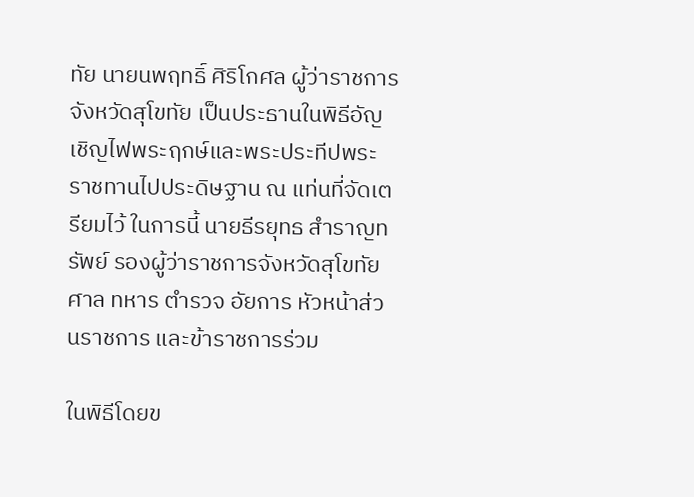ทัย นายนพฤทธิ์ ศิริโกศล ผู้ว่าราชการจังหวัดสุโขทัย เป็นประธานในพิธีอัญเชิญไฟพระฤกษ์และพระประทีปพระราชทานไปประดิษฐาน ณ แท่นที่จัดเตรียมไว้ ในการนี้ นายธีรยุทธ สำราญทรัพย์ รองผู้ว่าราชการจังหวัดสุโขทัย ศาล ทหาร ตำรวจ อัยการ หัวหน้าส่วนราชการ และข้าราชการร่วม

ในพิธีโดยข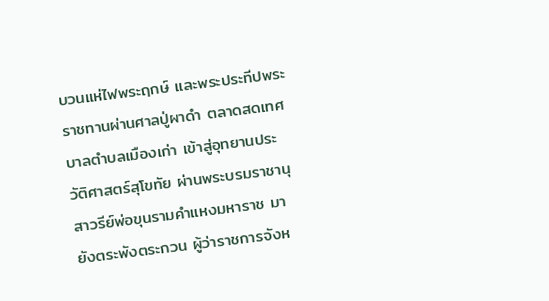บวนแห่ไฟพระฤกษ์ และพระประทีปพระราชทานผ่านศาลปู่ผาดำ ตลาดสดเทศบาลตำบลเมืองเก่า เข้าสู่อุทยานประวัติศาสตร์สุโขทัย ผ่านพระบรมราชานุสาวรีย์พ่อขุนรามคำแหงมหาราช มายังตระพังตระกวน ผู้ว่าราชการจังห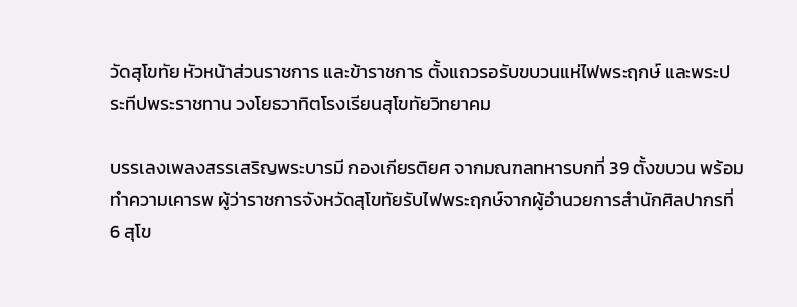วัดสุโขทัย หัวหน้าส่วนราชการ และข้าราชการ ตั้งแถวรอรับขบวนแห่ไฟพระฤกษ์ และพระประทีปพระราชทาน วงโยธวาทิตโรงเรียนสุโขทัยวิทยาคม

บรรเลงเพลงสรรเสริญพระบารมี กองเกียรติยศ จากมณฑลทหารบกที่ 39 ตั้งขบวน พร้อมทำความเคารพ ผู้ว่าราชการจังหวัดสุโขทัยรับไฟพระฤกษ์จากผู้อำนวยการสำนักศิลปากรที่ 6 สุโข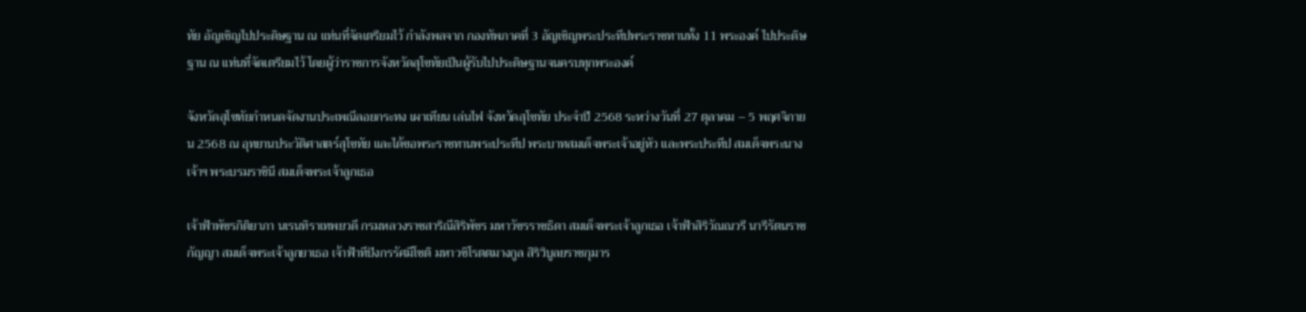ทัย อัญเชิญไปประดิษฐาน ณ แท่นที่จัดเตรียมไว้ กำลังพลจาก กองทัพภาคที่ 3 อัญเชิญพระประทีปพระราชทานทั้ง 11 พระองค์ ไปประดิษฐาน ณ แท่นที่จัดเตรียมไว้ โดยผู้ว่าราชการจังหวัดสุโขทัยเป็นผู้รับไปประดิษฐานจนครบทุกพระองค์

จังหวัดสุโขทัยกำหนดจัดงานประเพณีลอยกระทง เผาเทียน เล่นไฟ จังหวัดสุโขทัย ประจำปี 2568 ระหว่างวันที่ 27 ตุลาคม – 5 พฤศจิกายน 2568 ณ อุทยานประวัติศาสตร์สุโขทัย และได้ขอพระราชทานพระประทีป พระบาทสมเด็จพระเจ้าอยู่หัว และพระประทีป สมเด็จพระนางเจ้าฯ พระบรมราชินี สมเด็จพระเจ้าลูกเธอ

เจ้าฟ้าพัชรกิติยาภา นเรนทิราเทพยวดี กรมหลวงราชสาริณีสิริพัชร มหาวัชรราชธิดา สมเด็จพระเจ้าลูกเธอ เจ้าฟ้าสิริวัณณวรี นารีรัตนราชกัญญา สมเด็จพระเจ้าลูกยาเธอ เจ้าฟ้าทีปังกรรัศมีโชติ มหาวชิโรตตมางกูล สิริวิบูลยราชกุมาร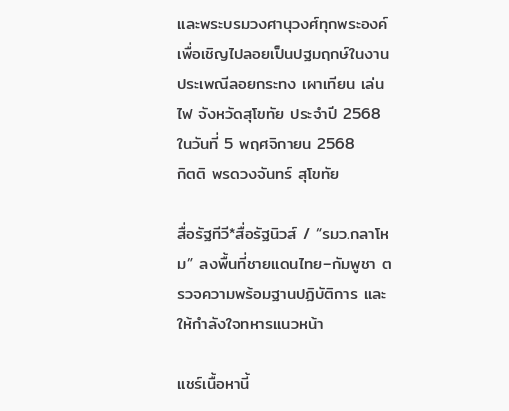และพระบรมวงศานุวงศ์ทุกพระองค์ เพื่อเชิญไปลอยเป็นปฐมฤกษ์ในงานประเพณีลอยกระทง เผาเทียน เล่นไฟ จังหวัดสุโขทัย ประจำปี 2568 ในวันที่ 5 พฤศจิกายน 2568
กิตติ พรดวงจันทร์ สุโขทัย

สื่อรัฐทีวี*สื่อรัฐนิวส์ / “รมว.กลาโหม” ลงพื้นที่ชายแดนไทย–กัมพูชา ตรวจความพร้อมฐานปฏิบัติการ และให้กำลังใจทหารแนวหน้า

แชร์เนื้อหานี้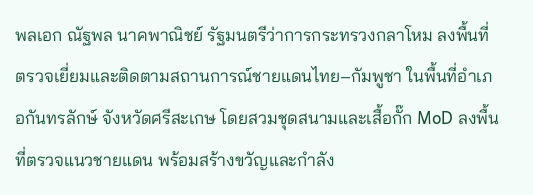พลเอก ณัฐพล นาคพาณิชย์ รัฐมนตรีว่าการกระทรวงกลาโหม ลงพื้นที่ตรวจเยี่ยมและติดตามสถานการณ์ชายแดนไทย–กัมพูชา ในพื้นที่อำเภอกันทรลักษ์ จังหวัดศรีสะเกษ โดยสวมชุดสนามและเสื้อกั๊ก MoD ลงพื้นที่ตรวจแนวชายแดน พร้อมสร้างขวัญและกำลัง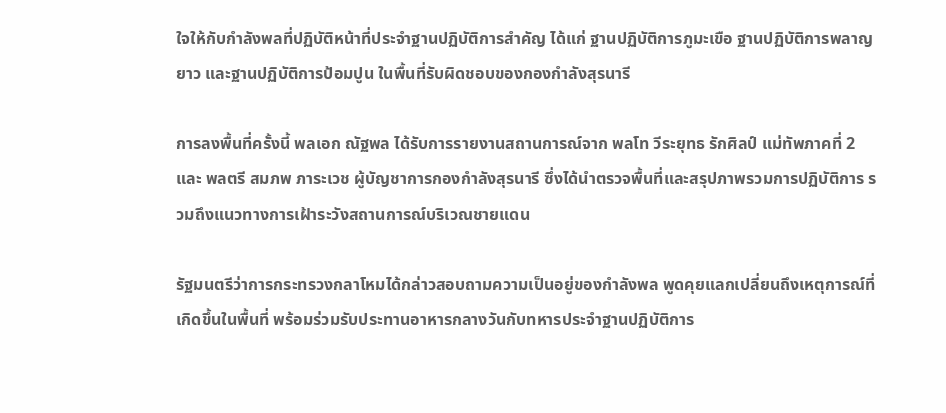ใจให้กับกำลังพลที่ปฏิบัติหน้าที่ประจำฐานปฏิบัติการสำคัญ ได้แก่ ฐานปฏิบัติการภูมะเขือ ฐานปฏิบัติการพลาญยาว และฐานปฏิบัติการป้อมปูน ในพื้นที่รับผิดชอบของกองกำลังสุรนารี

การลงพื้นที่ครั้งนี้ พลเอก ณัฐพล ได้รับการรายงานสถานการณ์จาก พลโท วีระยุทธ รักศิลป์ แม่ทัพภาคที่ 2 และ พลตรี สมภพ ภาระเวช ผู้บัญชาการกองกำลังสุรนารี ซึ่งได้นำตรวจพื้นที่และสรุปภาพรวมการปฏิบัติการ รวมถึงแนวทางการเฝ้าระวังสถานการณ์บริเวณชายแดน

รัฐมนตรีว่าการกระทรวงกลาโหมได้กล่าวสอบถามความเป็นอยู่ของกำลังพล พูดคุยแลกเปลี่ยนถึงเหตุการณ์ที่เกิดขึ้นในพื้นที่ พร้อมร่วมรับประทานอาหารกลางวันกับทหารประจำฐานปฏิบัติการ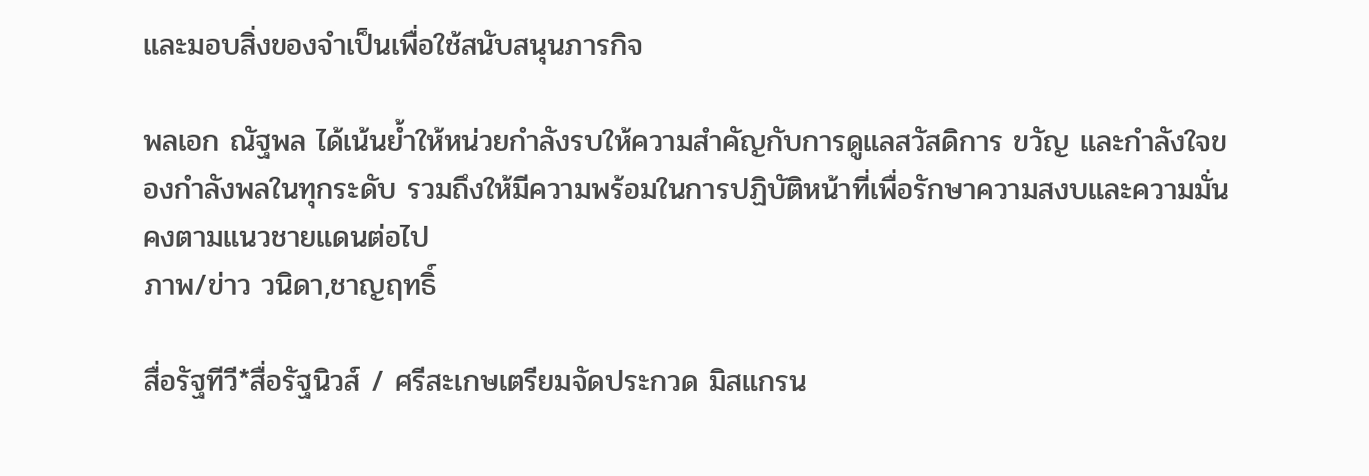และมอบสิ่งของจำเป็นเพื่อใช้สนับสนุนภารกิจ

พลเอก ณัฐพล ได้เน้นย้ำให้หน่วยกำลังรบให้ความสำคัญกับการดูแลสวัสดิการ ขวัญ และกำลังใจของกำลังพลในทุกระดับ รวมถึงให้มีความพร้อมในการปฏิบัติหน้าที่เพื่อรักษาความสงบและความมั่นคงตามแนวชายแดนต่อไป
ภาพ/ข่าว วนิดา,ชาญฤทธิ์

สื่อรัฐทีวี*สื่อรัฐนิวส์ / ศรีสะเกษเตรียมจัดประกวด มิสแกรน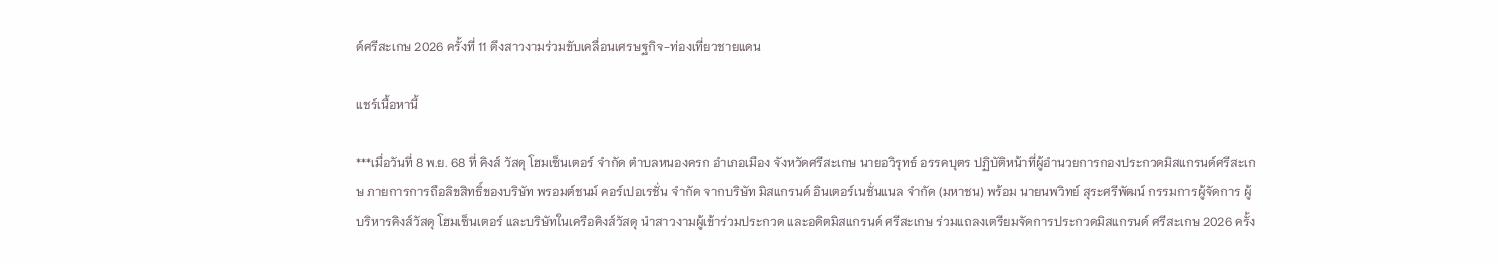ด์ศรีสะเกษ 2026 ครั้งที่ 11 ดึงสาวงามร่วมขับเคลื่อนเศรษฐกิจ-ท่องเที่ยวชายแดน

แชร์เนื้อหานี้

***เมื่อวันที่ 8 พ.ย. 68 ที่ คิงส์ วัสดุ โฮมเซ็นเตอร์ จำกัด ตำบลหนองครก อำเภอเมือง จังหวัดศรีสะเกษ นายอวิรุทธ์ อรรคบุตร ปฏิบัติหน้าที่ผู้อำนวยการกองประกวดมิสแกรนด์ศรีสะเกษ ภายการการถือลิขสิทธิ์ของบริษัท พรอมต์ชนม์ คอร์เปอเรชั่น จำกัด จากบริษัท มิสแกรนด์ อินเตอร์เนชั่นแนล จำกัด (มหาชน) พร้อม นายนพวิทย์ สุระศรีพัฒน์ กรรมการผู้จัดการ ผู้บริหารคิงส์วัสดุ โฮมเซ็นเตอร์ และบริษัทในเครือคิงส์วัสดุ นำสาวงามผู้เข้าร่วมประกวด และอดิตมิสแกรนด์ ศรีสะเกษ ร่วมแถลงเตรียมจัดการประกวดมิสแกรนด์ ศรีสะเกษ 2026 ครั้ง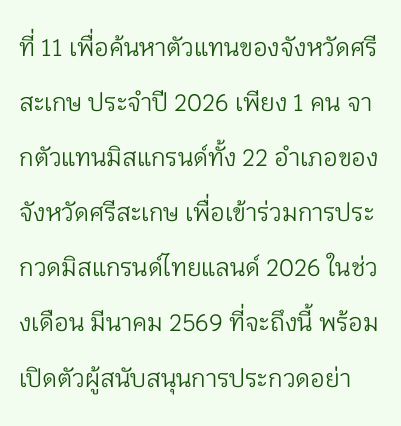ที่ 11 เพื่อค้นหาตัวแทนของจังหวัดศรีสะเกษ ประจำปี 2026 เพียง 1 คน จากตัวแทนมิสแกรนด์ทั้ง 22 อำเภอของจังหวัดศรีสะเกษ เพื่อเข้าร่วมการประกวดมิสแกรนด์ไทยแลนด์ 2026 ในช่วงเดือน มีนาคม 2569 ที่จะถึงนี้ พร้อมเปิดตัวผู้สนับสนุนการประกวดอย่า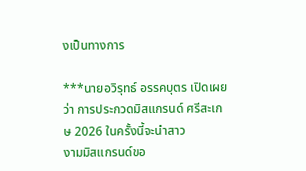งเป็นทางการ

***นายอวิรุทธ์ อรรคบุตร เปิดเผยว่า การประกวดมิสแกรนด์ ศรีสะเกษ 2026 ในครั้งนี้จะนำสาว
งามมิสแกรนด์ขอ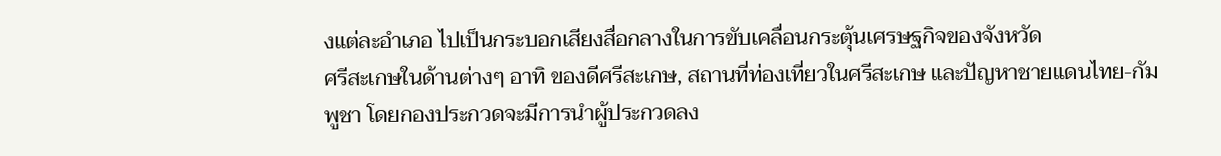งแต่ละอำเภอ ไปเป็นกระบอกเสียงสื่อกลางในการขับเคลื่อนกระตุ้นเศรษฐกิจของจังหวัด
ศรีสะเกษในด้านต่างๆ อาทิ ของดีศรีสะเกษ, สถานที่ท่องเที่ยวในศรีสะเกษ และปัญหาชายแดนไทย-กัมพูชา โดยกองประกวดจะมีการนำผู้ประกวดลง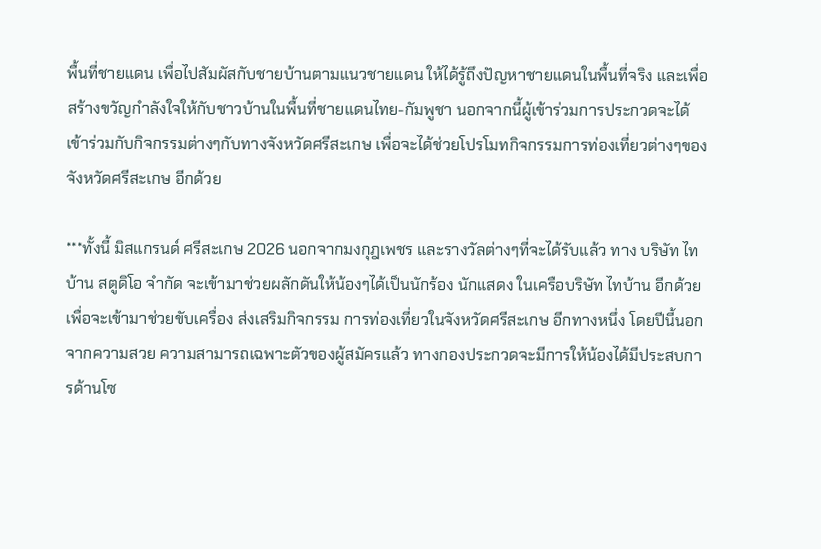พื้นที่ชายแดน เพื่อไปสัมผัสกับชายบ้านตามแนวชายแดน ให้ได้รู้ถึงปัญหาชายแดนในพื้นที่จริง และเพื่อสร้างขวัญกำลังใจให้กับชาวบ้านในพื้นที่ชายแดนไทย-กัมพูชา นอกจากนี้ผู้เข้าร่วมการประกวดจะได้เข้าร่วมกับกิจกรรมต่างๆกับทางจังหวัดศรีสะเกษ เพื่อจะได้ช่วยโปรโมทกิจกรรมการท่องเที่ยวต่างๆของจังหวัดศรีสะเกษ อีกด้วย

***ทั้งนี้ มิสแกรนด์ ศรีสะเกษ 2026 นอกจากมงกุฎเพชร และรางวัลต่างๆที่จะได้รับแล้ว ทาง บริษัท ไทบ้าน สตูดิโอ จำกัด จะเข้ามาช่วยผลักดันให้น้องๆได้เป็นนักร้อง นักแสดง ในเครือบริษัท ไทบ้าน อีกด้วย เพื่อจะเข้ามาช่วยขับเครื่อง ส่งเสริมกิจกรรม การท่องเที่ยวในจังหวัดศรีสะเกษ อีกทางหนึ่ง โดยปีนี้นอกจากความสวย ความสามารถเฉพาะตัวของผู้สมัครแล้ว ทางกองประกวดจะมีการให้น้องได้มีประสบการด้านโซ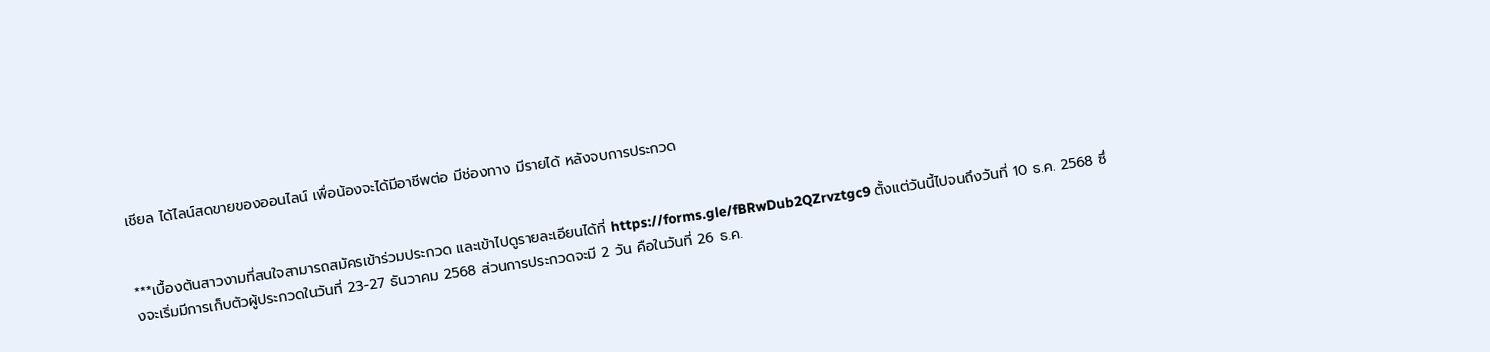เชียล ได้ไลน์สดขายของออนไลน์ เพื่อน้องจะได้มีอาชีพต่อ มีช่องทาง มีรายได้ หลังจบการประกวด


***เบื้องต้นสาวงามที่สนใจสามารถสมัครเข้าร่วมประกวด และเข้าไปดูรายละเอียนได้ที่ https://forms.gle/fBRwDub2QZrvztgc9 ตั้งแต่วันนี้ไปจนถึงวันที่ 10 ธ.ค. 2568 ซึ่งจะเริ่มมีการเก็บตัวผู้ประกวดในวันที่ 23-27 ธันวาคม 2568 ส่วนการประกวดจะมี 2 วัน คือในวันที่ 26 ธ.ค.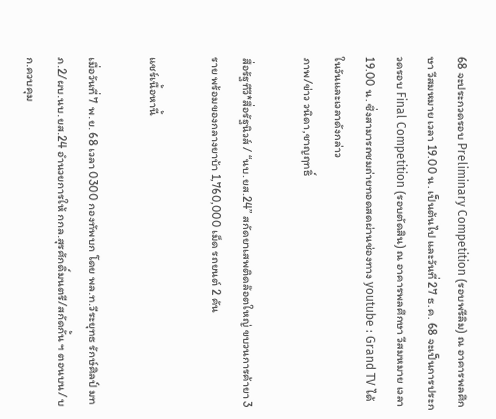68 จะประกวดรอบ Preliminary Competition (รอบพรีลิม) ณ อาคารพลศึกษา วีสมหมาย เวลา 19.00 น. เป็นต้นไป และวันที่ 27 ธ.ค. 68 จะเป็นการประกวดรอบ Final Competition (รอบตัดสิน) ณ อาคารพลศึกษา วีสมหมาย เวลา 19.00 น. ซึ่งสามารถชมถ่ายทอดสดผ่านช่องทาง youtube : Grand TV ได้ในวันและเวลาดังกล่าว
ภาพ/ข่าว วนิดา,ชาญฤทธิ์

สื่อรัฐทีวี*สื่อรัฐนิวส์ / “นบ.ยส.24” สกัดยาเสพติดล๊อตใหญ่ ขบวนการค้ายา 3 ราย พร้อมของกลางยาบ้า 1,760,000 เม็ด รถยนต์ 2 คัน

แชร์เนื้อหานี้

เมื่อวันที่ 7 พ.ย. 68 เวลา 0300 กองทัพบก โดย พล.ท.วีระยุทธ รักษ์ศิลป์ มทภ.2/ผบ.นบ.ยส.24 อำนวยการให้ กกล.สุรศักดิ์มนตรี/สกัดกั้น ฯ ตอนบน/ บก.ควบคุม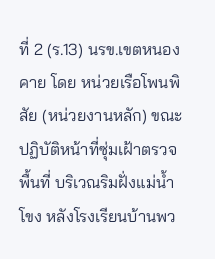ที่ 2 (ร.13) นรข.เขตหนองคาย โดย หน่วยเรือโพนพิสัย (หน่วยงานหลัก) ขณะปฏิบัติหน้าที่ซุ่มเฝ้าตรวจพื้นที่ บริเวณริมฝั่งแม่น้ำโขง หลังโรงเรียนบ้านพว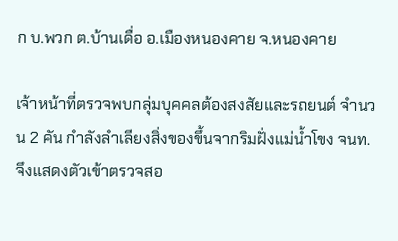ก บ.พวก ต.บ้านเดื่อ อ.เมืองหนองคาย จ.หนองคาย

เจ้าหน้าที่ตรวจพบกลุ่มบุคคลต้องสงสัยและรถยนต์ จำนวน 2 คัน กำลังลำเลียงสิ่งของขึ้นจากริมฝั่งแม่น้ำโขง จนท.จึงแสดงตัวเข้าตรวจสอ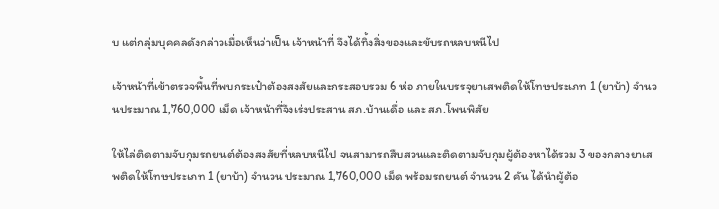บ แต่กลุ่มบุคคลดังกล่าวเมื่อเห็นว่าเป็น เจ้าหน้าที่ จึงได้ทิ้งสิ่งของและขับรถหลบหนีไป

เจ้าหน้าที่เข้าตรวจพื้นที่พบกระเป๋าต้องสงสัยและกระสอบรวม 6 ห่อ ภายในบรรจุยาเสพติดให้โทษประเภท 1 (ยาบ้า) จำนวนประมาณ 1,760,000 เม็ด เจ้าหน้าที่จึงเร่งประสาน สภ.บ้านเดื่อ และ สภ.โพนพิสัย

ให้ไล่ติดตามจับกุมรถยนต์ต้องสงสัยที่หลบหนีไป จนสามารถสืบสวนและติดตามจับกุมผู้ต้องหาได้รวม 3 ของกลางยาเสพติดให้โทษประเภท 1 (ยาบ้า) จำนวน ประมาณ 1,760,000 เม็ด พร้อมรถยนต์ จำนวน 2 คัน ได้นำผู้ต้อ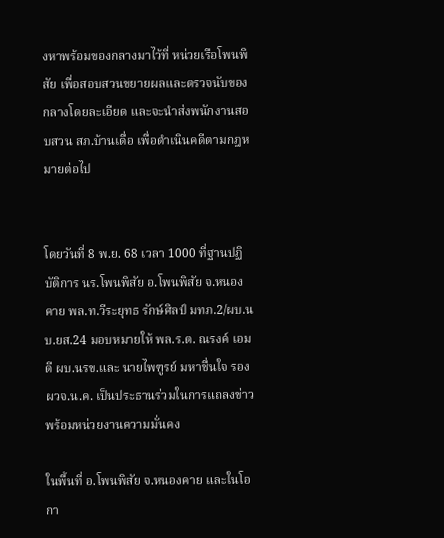งหาพร้อมของกลางมาไว้ที่ หน่วยเรือโพนพิสัย เพื่อสอบสวนขยายผลและตรวจนับของกลางโดยละเอียด และจะนำส่งพนักงานสอบสวน สภ.บ้านเดื่อ เพื่อดำเนินคดีตามกฎหมายต่อไป


โดยวันที่ 8 พ.ย. 68 เวลา 1000 ที่ฐานปฏิบัติการ นร.โพนพิสัย อ.โพนพิสัย จ.หนองคาย พล.ท.วีระยุทธ รักษ์ศิลป์ มทภ.2/ผบ.นบ.ยส.24 มอบหมายให้ พล.ร.ต. ณรงค์ เอมดี ผบ.นรข.และ นายไพฑูรย์ มหาชื่นใจ รอง ผวจ.น.ค. เป็นประธานร่วมในการแถลงข่าวพร้อมหน่วยงานความมั่นคง

ในพื้นที่ อ.โพนพิสัย จ.หนองคาย และในโอกา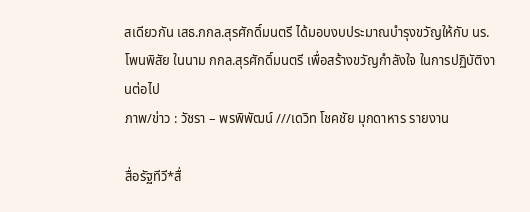สเดียวกัน เสธ.กกล.สุรศักดิ์มนตรี ได้มอบงบประมาณบำรุงขวัญให้กับ นร.โพนพิสัย ในนาม กกล.สุรศักดิ์มนตรี เพื่อสร้างขวัญกำลังใจ ในการปฏิบัติงานต่อไป
ภาพ/ข่าว : วัชรา – พรพิพัฒน์ ///เดวิท โชคชัย มุกดาหาร รายงาน

สื่อรัฐทีวี*สื่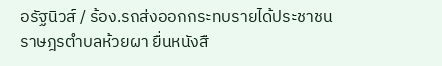อรัฐนิวส์ / ร้อง.รถส่งออกกระทบรายได้ประชาชนราษฎรตำบลห้วยผา ยื่นหนังสื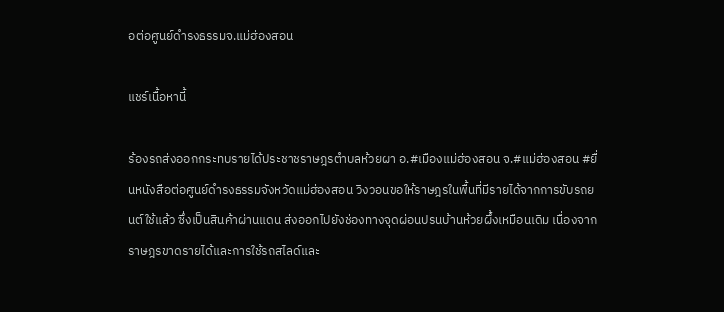อต่อศูนย์ดำรงธรรมจ.แม่ฮ่องสอน

แชร์เนื้อหานี้

ร้องรถส่งออกกระทบรายได้ประชาชราษฎรตำบลห้วยผา อ.#เมืองแม่ฮ่องสอน จ.#แม่ฮ่องสอน #ยื่นหนังสือต่อศูนย์ดำรงธรรมจังหวัดแม่ฮ่องสอน วิงวอนขอให้ราษฎรในพื้นที่มีรายได้จากการขับรถยนต์ใช้แล้ว ซึ่งเป็นสินค้าผ่านแดน ส่งออกไปยังช่องทางจุดผ่อนปรนบ้านห้วยผึ้งเหมือนเดิม เนื่องจากราษฎรขาดรายได้และการใช้รถสไลด์และ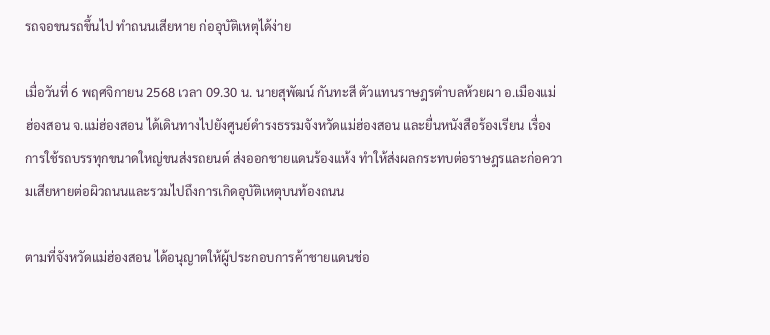รถจอขนรถขึ้นไป ทำถนนเสียหาย ก่ออุบัติเหตุได้ง่าย

เมื่อวันที่ 6 พฤศจิกายน 2568 เวลา 09.30 น. นายสุพัฒน์ กันทะสี ตัวแทนราษฎรตำบลห้วยผา อ.เมืองแม่ฮ่องสอน จ.แม่ฮ่องสอน ได้เดินทางไปยังศูนย์ดำรงธรรมจังหวัดแม่ฮ่องสอน และยื่นหนังสือร้องเรียน เรื่อง การใช้รถบรรทุกขนาดใหญ่ขนส่งรถยนต์ ส่งออกชายแดนร้องแห้ง ทำให้ส่งผลกระทบต่อราษฎรและก่อความเสียหายต่อผิวถนนและรวมไปถึงการเกิดอุบัติเหตุบนท้องถนน

ตามที่จังหวัดแม่ฮ่องสอน ได้อนุญาตให้ผู้ประกอบการค้าชายแดนช่อ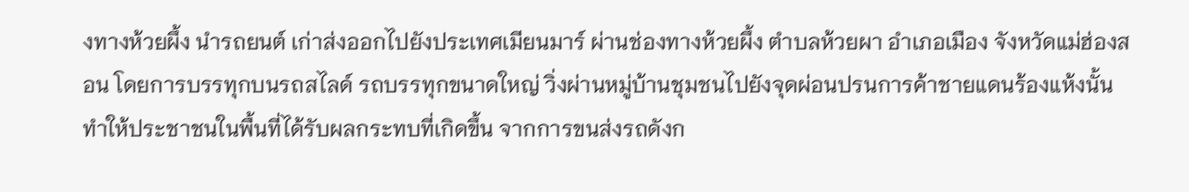งทางห้วยผึ้ง นำรถยนต์ เก่าส่งออกไปยังประเทศเมียนมาร์ ผ่านช่องทางห้วยผึ้ง ตำบลห้วยผา อำเภอเมือง จังหวัดแม่ฮ่องสอน โดยการบรรทุกบนรถสไลด์ รถบรรทุกขนาดใหญ่ วิ่งผ่านหมู่บ้านชุมชนไปยังจุดผ่อนปรนการค้าชายแดนร้องแห้งนั้น ทำให้ประชาชนในพื้นที่ได้รับผลกระทบที่เกิดขึ้น จากการขนส่งรถดังก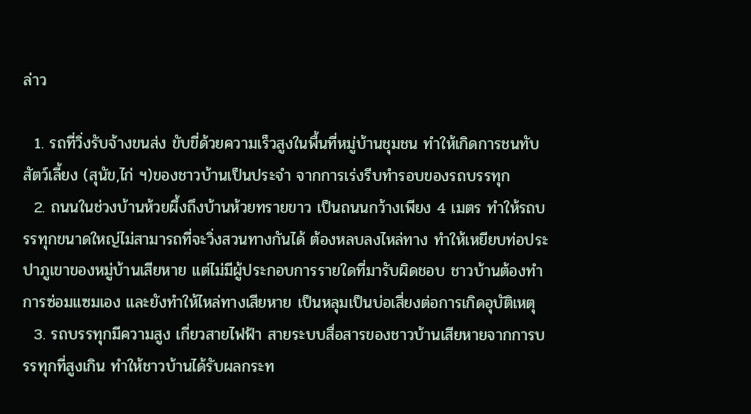ล่าว

  1. รถที่วิ่งรับจ้างขนส่ง ขับขี่ด้วยความเร็วสูงในพื้นที่หมู่บ้านชุมชน ทำให้เกิดการชนทับสัตว์เลี้ยง (สุนัข,ไก่ ฯ)ของชาวบ้านเป็นประจำ จากการเร่งรีบทำรอบของรถบรรทุก
  2. ถนนในช่วงบ้านห้วยผึ้งถึงบ้านห้วยทรายขาว เป็นถนนกว้างเพียง 4 เมตร ทำให้รถบรรทุกขนาดใหญ่ไม่สามารถที่จะวิ่งสวนทางกันได้ ต้องหลบลงไหล่ทาง ทำให้เหยียบท่อประปาภูเขาของหมู่บ้านเสียหาย แต่ไม่มีผู้ประกอบการรายใดที่มารับผิดชอบ ชาวบ้านต้องทำการซ่อมแซมเอง และยังทำให้ไหล่ทางเสียหาย เป็นหลุมเป็นบ่อเสี่ยงต่อการเกิดอุบัติเหตุ
  3. รถบรรทุกมีความสูง เกี่ยวสายไฟฟ้า สายระบบสื่อสารของชาวบ้านเสียหายจากการบรรทุกที่สูงเกิน ทำให้ชาวบ้านได้รับผลกระท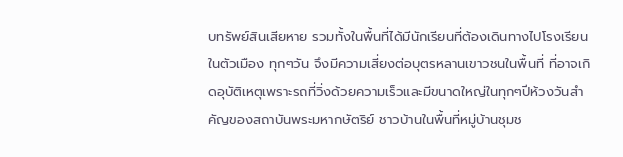บทรัพย์สินเสียหาย รวมทั้งในพื้นที่ได้มีนักเรียนที่ต้องเดินทางไปโรงเรียนในตัวเมือง ทุกๆวัน จึงมีความเสี่ยงต่อบุตรหลานเขาวชนในพื้นที่ ที่อาจเกิดอุบัติเหตุเพราะรถที่วิ่งด้วยความเร็วและมีขนาดใหญ่ในทุกๆปีห้วงวันสำคัญของสถาบันพระมหากษัตริย์ ชาวบ้านในพื้นที่หมู่บ้านชุมช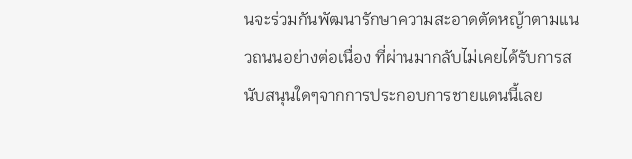นจะร่วมกันพัฒนารักษาความสะอาดตัดหญ้าตามแนวถนนอย่างต่อเนื่อง ที่ผ่านมากลับไม่เคยได้รับการสนับสนุนใดๆจากการประกอบการชายแดนนี้เลย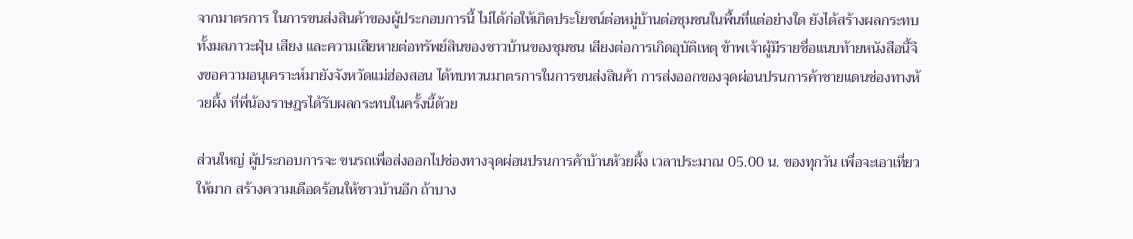จากมาตรการ ในการขนส่งสินค้าของผู้ประกอบการนี้ ไม่ได้ก่อให้เกิดประโยชน์ต่อหมู่บ้านต่อชุมชนในพื้นที่แต่อย่างใด ยังได้สร้างผลกระทบทั้งมลภาวะฝุ่น เสียง และความเสียหายต่อทรัพย์สินของชาวบ้านของชุมชน เสียงต่อการเกิดอุบัติเหตุ ข้าพเจ้าผู้มีรายชื่อแนบท้ายหนังสือนี้จึงขอความอนุเคราะห์มายังจังหวัดแม่ฮ่องสอน ได้ทบทวนมาตรการในการขนส่งสินค้า การส่งออกของจุดผ่อนปรนการค้าชายแดนช่องทางห้วยผึ้ง ที่พี่น้องราษฎรได้รับผลกระทบในครั้งนี้ด้วย

ส่วนใหญ่ ผู้ประกอบการจะ ขนรถเพื่อส่งออกไปช่องทางจุดผ่อนปรนการค้าบ้านห้วยผึ้ง เวลาประมาณ 05.00 น. ของทุกวัน เพื่อจะเอาเที่ยวให้มาก สร้างความเดือดร้อนให้ชาวบ้านอีก ถ้าบาง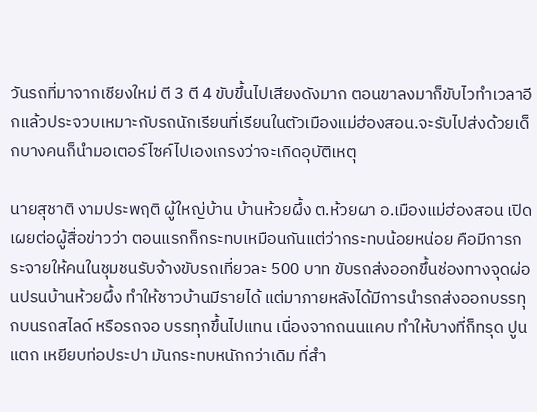วันรถที่มาจากเชียงใหม่ ตี 3 ตี 4 ขับขึ้นไปเสียงดังมาก ตอนขาลงมาก็ขับไวทำเวลาอีกแล้วประจวบเหมาะกับรถนักเรียนที่เรียนในตัวเมืองแม่ฮ่องสอน.จะรับไปส่งด้วยเด็กบางคนก็นำมอเตอร์ไซค์ไปเองเกรงว่าจะเกิดอุบัติเหตุ

นายสุชาติ งามประพฤติ ผู้ใหญ่บ้าน บ้านห้วยผึ้ง ต.ห้วยผา อ.เมืองแม่ฮ่องสอน เปิดเผยต่อผู้สื่อข่าวว่า ตอนแรกก็กระทบเหมือนกันแต่ว่ากระทบน้อยหน่อย คือมีการกระจายให้คนในชุมชนรับจ้างขับรถเที่ยวละ 500 บาท ขับรถส่งออกขึ้นช่องทางจุดผ่อนปรนบ้านห้วยผึ้ง ทำให้ชาวบ้านมีรายได้ แต่มาภายหลังได้มีการนำรถส่งออกบรรทุกบนรถสไลด์ หรือรถจอ บรรทุกขึ้นไปแทน เนื่องจากถนนแคบ ทำให้บางที่ก็ทรุด ปูนแตก เหยียบท่อประปา มันกระทบหนักกว่าเดิม ที่สำ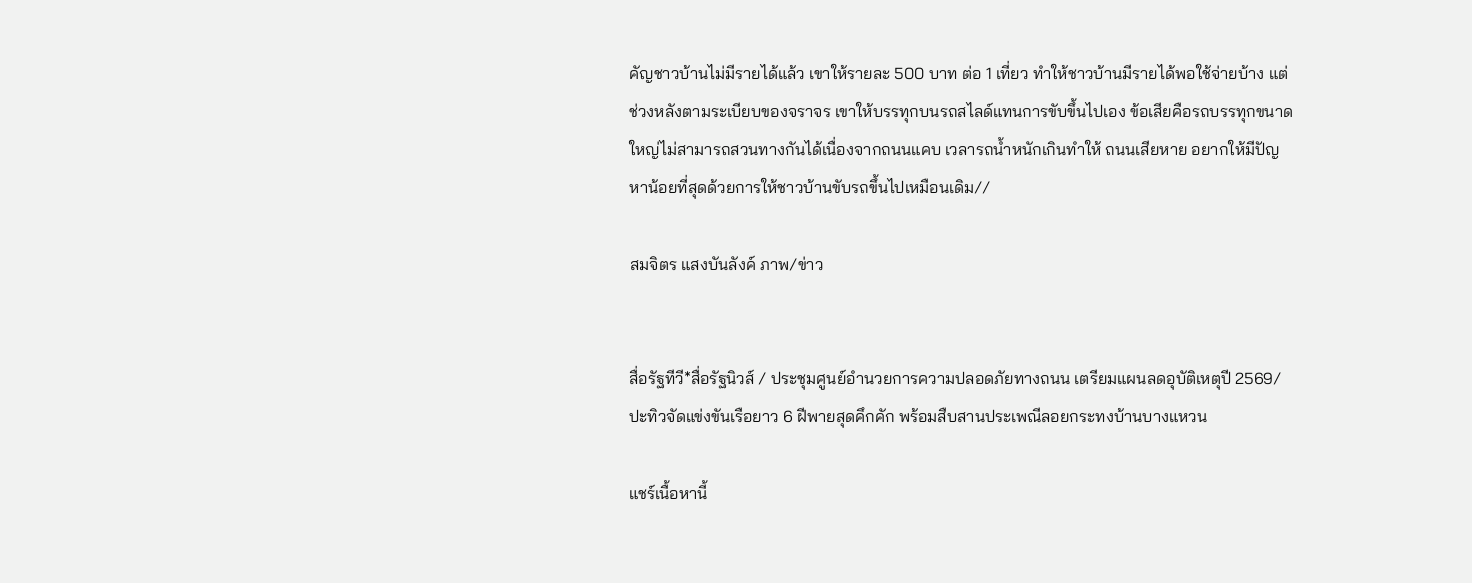คัญชาวบ้านไม่มีรายได้แล้ว เขาให้รายละ 500 บาท ต่อ 1 เที่ยว ทำให้ชาวบ้านมีรายได้พอใช้จ่ายบ้าง แต่ช่วงหลังตามระเบียบของจราจร เขาให้บรรทุกบนรถสไลด์แทนการขับขึ้นไปเอง ข้อเสียคือรถบรรทุกขนาดใหญ่ไม่สามารถสวนทางกันได้เนื่องจากถนนแคบ เวลารถน้ำหนักเกินทำให้ ถนนเสียหาย อยากให้มีปัญหาน้อยที่สุดด้วยการให้ชาวบ้านขับรถขึ้นไปเหมือนเดิม//

สมจิตร แสงบันลังค์ ภาพ/ข่าว


สื่อรัฐทีวี*สื่อรัฐนิวส์ / ประชุมศูนย์อำนวยการความปลอดภัยทางถนน เตรียมแผนลดอุบัติเหตุปี 2569/ปะทิวจัดแข่งขันเรือยาว 6 ฝีพายสุดคึกคัก พร้อมสืบสานประเพณีลอยกระทงบ้านบางแหวน

แชร์เนื้อหานี้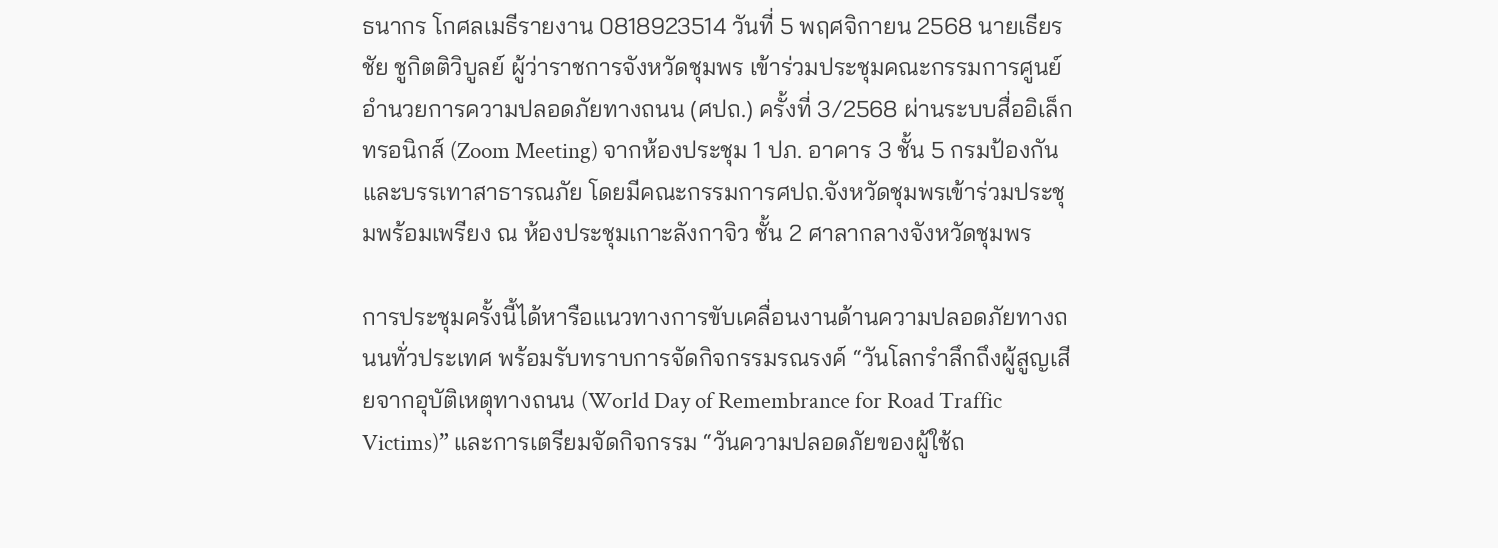ธนากร โกศลเมธีรายงาน 0818923514 วันที่ 5 พฤศจิกายน 2568 นายเธียรชัย ชูกิตติวิบูลย์ ผู้ว่าราชการจังหวัดชุมพร เข้าร่วมประชุมคณะกรรมการศูนย์อำนวยการความปลอดภัยทางถนน (ศปถ.) ครั้งที่ 3/2568 ผ่านระบบสื่ออิเล็กทรอนิกส์ (Zoom Meeting) จากห้องประชุม 1 ปภ. อาคาร 3 ชั้น 5 กรมป้องกันและบรรเทาสาธารณภัย โดยมีคณะกรรมการศปถ.จังหวัดชุมพรเข้าร่วมประชุมพร้อมเพรียง ณ ห้องประชุมเกาะลังกาจิว ชั้น 2 ศาลากลางจังหวัดชุมพร

การประชุมครั้งนี้ได้หารือแนวทางการขับเคลื่อนงานด้านความปลอดภัยทางถนนทั่วประเทศ พร้อมรับทราบการจัดกิจกรรมรณรงค์ “วันโลกรำลึกถึงผู้สูญเสียจากอุบัติเหตุทางถนน (World Day of Remembrance for Road Traffic Victims)” และการเตรียมจัดกิจกรรม “วันความปลอดภัยของผู้ใช้ถ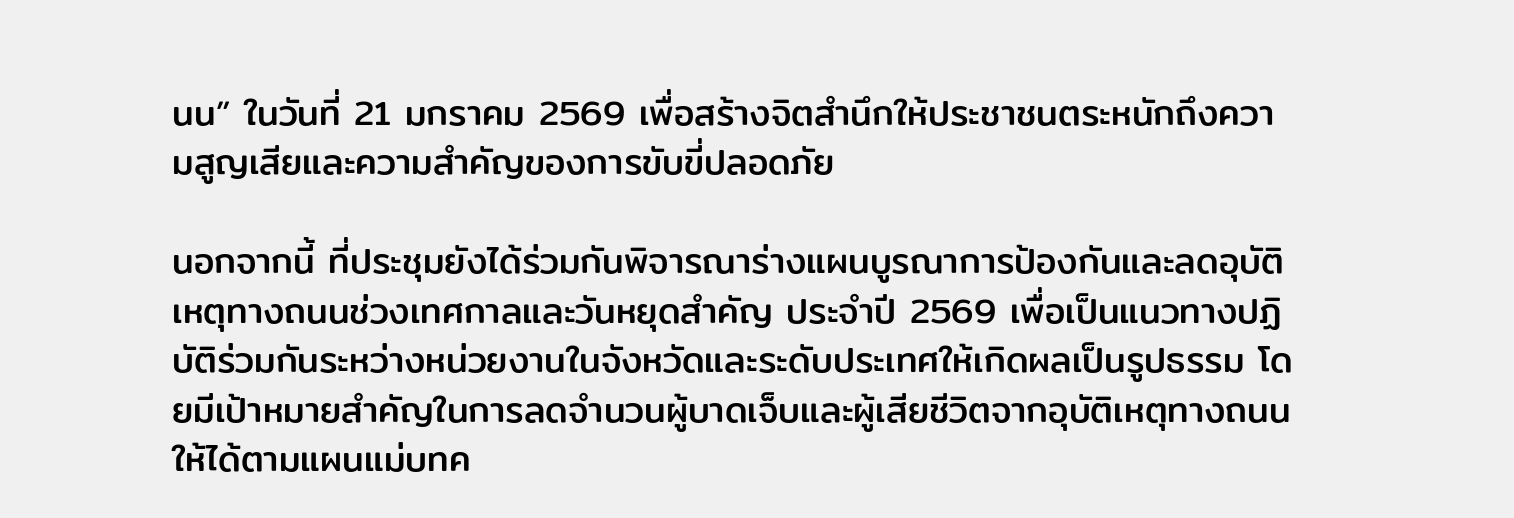นน” ในวันที่ 21 มกราคม 2569 เพื่อสร้างจิตสำนึกให้ประชาชนตระหนักถึงความสูญเสียและความสำคัญของการขับขี่ปลอดภัย

นอกจากนี้ ที่ประชุมยังได้ร่วมกันพิจารณาร่างแผนบูรณาการป้องกันและลดอุบัติเหตุทางถนนช่วงเทศกาลและวันหยุดสำคัญ ประจำปี 2569 เพื่อเป็นแนวทางปฏิบัติร่วมกันระหว่างหน่วยงานในจังหวัดและระดับประเทศให้เกิดผลเป็นรูปธรรม โดยมีเป้าหมายสำคัญในการลดจำนวนผู้บาดเจ็บและผู้เสียชีวิตจากอุบัติเหตุทางถนนให้ได้ตามแผนแม่บทค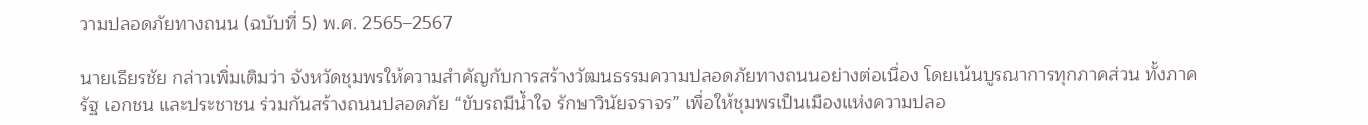วามปลอดภัยทางถนน (ฉบับที่ 5) พ.ศ. 2565–2567

นายเธียรชัย กล่าวเพิ่มเติมว่า จังหวัดชุมพรให้ความสำคัญกับการสร้างวัฒนธรรมความปลอดภัยทางถนนอย่างต่อเนื่อง โดยเน้นบูรณาการทุกภาคส่วน ทั้งภาครัฐ เอกชน และประชาชน ร่วมกันสร้างถนนปลอดภัย “ขับรถมีน้ำใจ รักษาวินัยจราจร” เพื่อให้ชุมพรเป็นเมืองแห่งความปลอ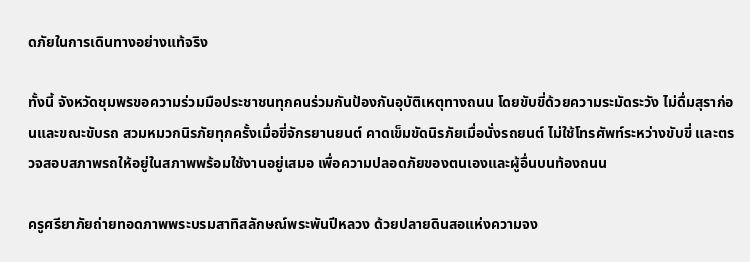ดภัยในการเดินทางอย่างแท้จริง

ทั้งนี้ จังหวัดชุมพรขอความร่วมมือประชาชนทุกคนร่วมกันป้องกันอุบัติเหตุทางถนน โดยขับขี่ด้วยความระมัดระวัง ไม่ดื่มสุราก่อนและขณะขับรถ สวมหมวกนิรภัยทุกครั้งเมื่อขี่จักรยานยนต์ คาดเข็มขัดนิรภัยเมื่อนั่งรถยนต์ ไม่ใช้โทรศัพท์ระหว่างขับขี่ และตรวจสอบสภาพรถให้อยู่ในสภาพพร้อมใช้งานอยู่เสมอ เพื่อความปลอดภัยของตนเองและผู้อื่นบนท้องถนน

ครูศรียาภัยถ่ายทอดภาพพระบรมสาทิสลักษณ์พระพันปีหลวง ด้วยปลายดินสอแห่งความจง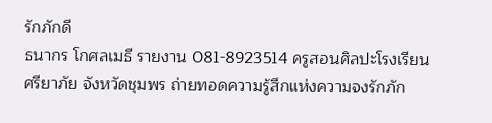รักภักดี
ธนากร โกศลเมธี รายงาน 081-8923514 ครูสอนศิลปะโรงเรียนศรียาภัย จังหวัดชุมพร ถ่ายทอดความรู้สึกแห่งความจงรักภัก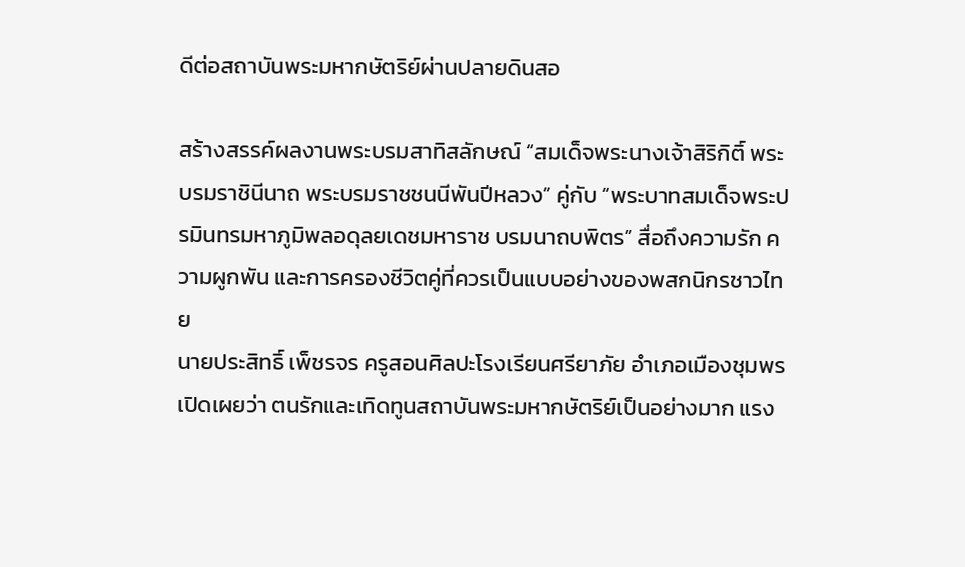ดีต่อสถาบันพระมหากษัตริย์ผ่านปลายดินสอ

สร้างสรรค์ผลงานพระบรมสาทิสลักษณ์ “สมเด็จพระนางเจ้าสิริกิติ์ พระบรมราชินีนาถ พระบรมราชชนนีพันปีหลวง” คู่กับ “พระบาทสมเด็จพระปรมินทรมหาภูมิพลอดุลยเดชมหาราช บรมนาถบพิตร” สื่อถึงความรัก ความผูกพัน และการครองชีวิตคู่ที่ควรเป็นแบบอย่างของพสกนิกรชาวไทย
นายประสิทธิ์ เพ็ชรจร ครูสอนศิลปะโรงเรียนศรียาภัย อำเภอเมืองชุมพร เปิดเผยว่า ตนรักและเทิดทูนสถาบันพระมหากษัตริย์เป็นอย่างมาก แรง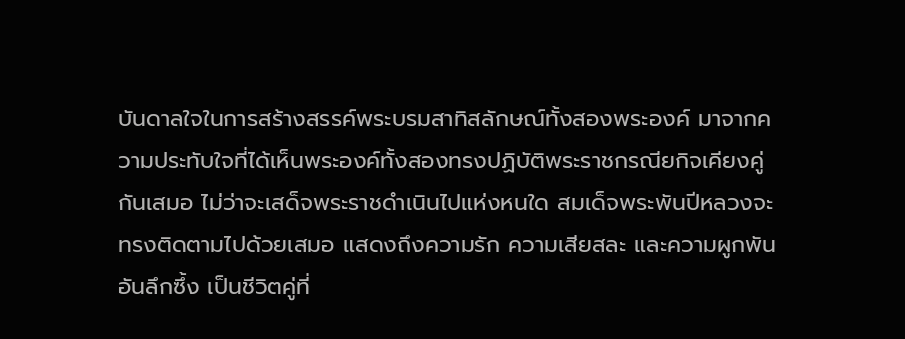บันดาลใจในการสร้างสรรค์พระบรมสาทิสลักษณ์ทั้งสองพระองค์ มาจากความประทับใจที่ได้เห็นพระองค์ทั้งสองทรงปฏิบัติพระราชกรณียกิจเคียงคู่กันเสมอ ไม่ว่าจะเสด็จพระราชดำเนินไปแห่งหนใด สมเด็จพระพันปีหลวงจะทรงติดตามไปด้วยเสมอ แสดงถึงความรัก ความเสียสละ และความผูกพันอันลึกซึ้ง เป็นชีวิตคู่ที่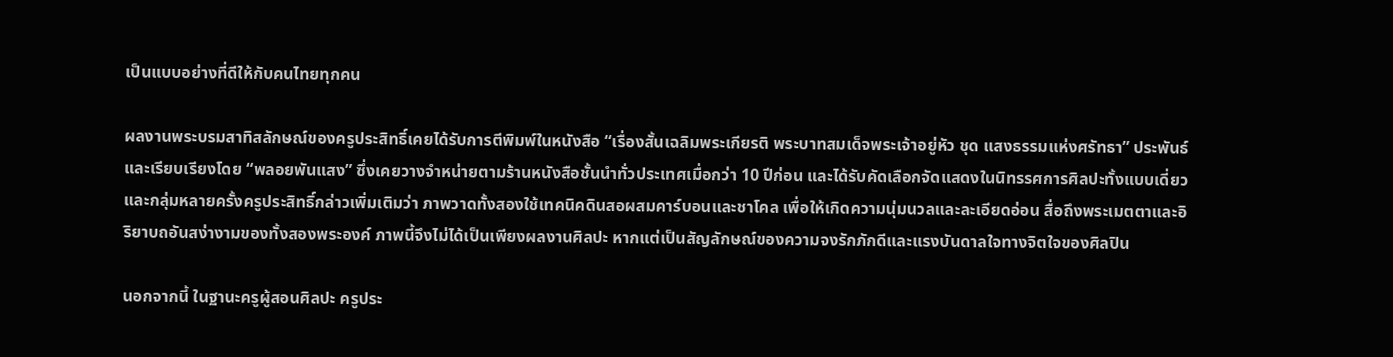เป็นแบบอย่างที่ดีให้กับคนไทยทุกคน

ผลงานพระบรมสาทิสลักษณ์ของครูประสิทธิ์เคยได้รับการตีพิมพ์ในหนังสือ “เรื่องสั้นเฉลิมพระเกียรติ พระบาทสมเด็จพระเจ้าอยู่หัว ชุด แสงธรรมแห่งศรัทธา” ประพันธ์และเรียบเรียงโดย “พลอยพันแสง” ซึ่งเคยวางจำหน่ายตามร้านหนังสือชั้นนำทั่วประเทศเมื่อกว่า 10 ปีก่อน และได้รับคัดเลือกจัดแสดงในนิทรรศการศิลปะทั้งแบบเดี่ยวและกลุ่มหลายครั้งครูประสิทธิ์กล่าวเพิ่มเติมว่า ภาพวาดทั้งสองใช้เทคนิคดินสอผสมคาร์บอนและชาโคล เพื่อให้เกิดความนุ่มนวลและละเอียดอ่อน สื่อถึงพระเมตตาและอิริยาบถอันสง่างามของทั้งสองพระองค์ ภาพนี้จึงไม่ได้เป็นเพียงผลงานศิลปะ หากแต่เป็นสัญลักษณ์ของความจงรักภักดีและแรงบันดาลใจทางจิตใจของศิลปิน

นอกจากนี้ ในฐานะครูผู้สอนศิลปะ ครูประ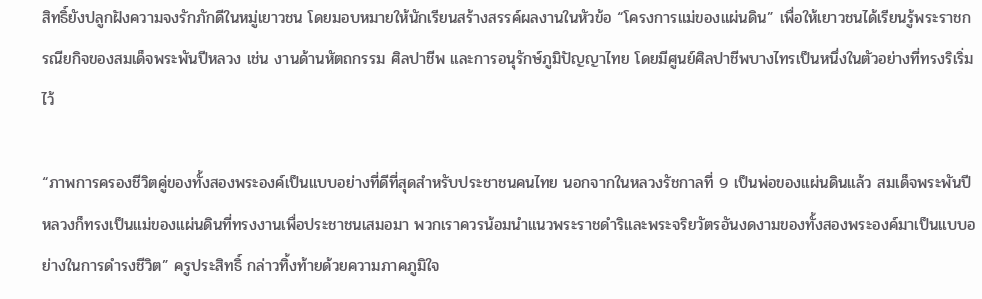สิทธิ์ยังปลูกฝังความจงรักภักดีในหมู่เยาวชน โดยมอบหมายให้นักเรียนสร้างสรรค์ผลงานในหัวข้อ “โครงการแม่ของแผ่นดิน” เพื่อให้เยาวชนได้เรียนรู้พระราชกรณียกิจของสมเด็จพระพันปีหลวง เช่น งานด้านหัตถกรรม ศิลปาชีพ และการอนุรักษ์ภูมิปัญญาไทย โดยมีศูนย์ศิลปาชีพบางไทรเป็นหนึ่งในตัวอย่างที่ทรงริเริ่มไว้

“ภาพการครองชีวิตคู่ของทั้งสองพระองค์เป็นแบบอย่างที่ดีที่สุดสำหรับประชาชนคนไทย นอกจากในหลวงรัชกาลที่ 9 เป็นพ่อของแผ่นดินแล้ว สมเด็จพระพันปีหลวงก็ทรงเป็นแม่ของแผ่นดินที่ทรงงานเพื่อประชาชนเสมอมา พวกเราควรน้อมนำแนวพระราชดำริและพระจริยวัตรอันงดงามของทั้งสองพระองค์มาเป็นแบบอย่างในการดำรงชีวิต” ครูประสิทธิ์ กล่าวทิ้งท้ายด้วยความภาคภูมิใจ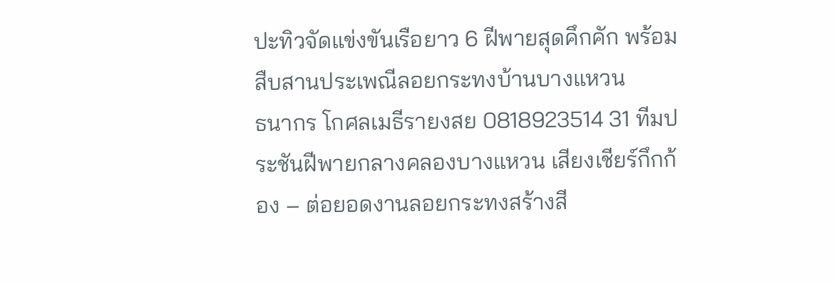ปะทิวจัดแข่งขันเรือยาว 6 ฝีพายสุดคึกคัก พร้อมสืบสานประเพณีลอยกระทงบ้านบางแหวน
ธนากร โกศลเมธีรายงสย 0818923514 31 ทีมประชันฝีพายกลางคลองบางแหวน เสียงเชียร์กึกก้อง – ต่อยอดงานลอยกระทงสร้างสี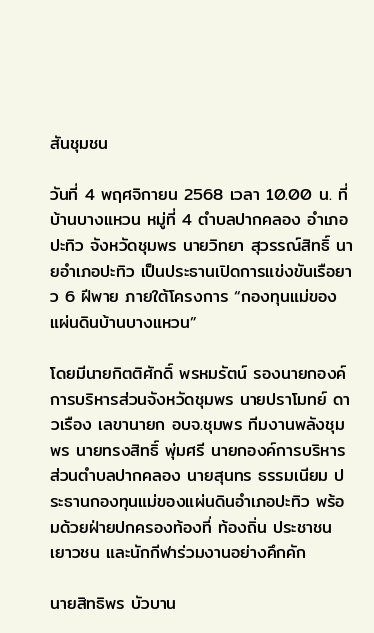สันชุมชน

วันที่ 4 พฤศจิกายน 2568 เวลา 10.00 น. ที่บ้านบางแหวน หมู่ที่ 4 ตำบลปากคลอง อำเภอปะทิว จังหวัดชุมพร นายวิทยา สุวรรณ์สิทธิ์ นายอำเภอปะทิว เป็นประธานเปิดการแข่งขันเรือยาว 6 ฝีพาย ภายใต้โครงการ “กองทุนแม่ของแผ่นดินบ้านบางแหวน”

โดยมีนายกิตติศักดิ์ พรหมรัตน์ รองนายกองค์การบริหารส่วนจังหวัดชุมพร นายปราโมทย์ ดาวเรือง เลขานายก อบจ.ชุมพร ทีมงานพลังชุมพร นายทรงสิทธิ์ พุ่มศรี นายกองค์การบริหารส่วนตำบลปากคลอง นายสุนทร ธรรมเนียม ประธานกองทุนแม่ของแผ่นดินอำเภอปะทิว พร้อมด้วยฝ่ายปกครองท้องที่ ท้องถิ่น ประชาชน เยาวชน และนักกีฬาร่วมงานอย่างคึกคัก

นายสิทธิพร บัวบาน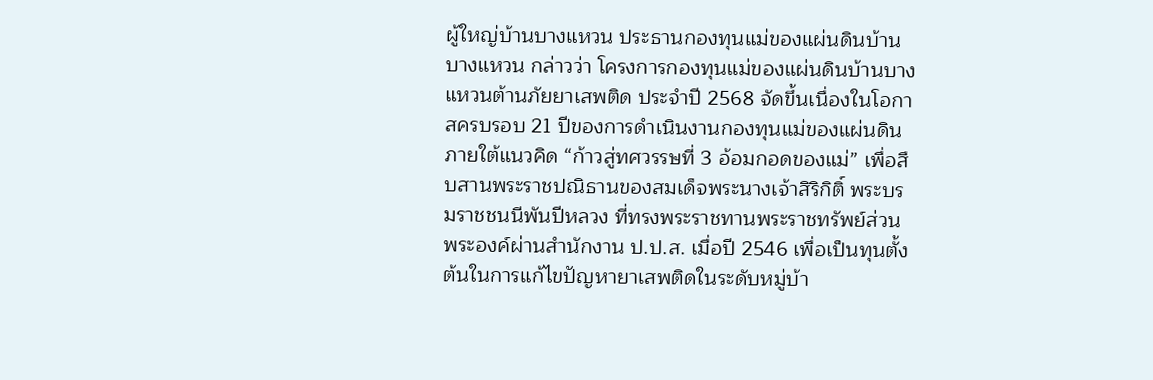ผู้ใหญ่บ้านบางแหวน ประธานกองทุนแม่ของแผ่นดินบ้านบางแหวน กล่าวว่า โครงการกองทุนแม่ของแผ่นดินบ้านบางแหวนต้านภัยยาเสพติด ประจำปี 2568 จัดขึ้นเนื่องในโอกาสครบรอบ 21 ปีของการดำเนินงานกองทุนแม่ของแผ่นดิน ภายใต้แนวคิด “ก้าวสู่ทศวรรษที่ 3 อ้อมกอดของแม่” เพื่อสืบสานพระราชปณิธานของสมเด็จพระนางเจ้าสิริกิติ์ พระบรมราชชนนีพันปีหลวง ที่ทรงพระราชทานพระราชทรัพย์ส่วนพระองค์ผ่านสำนักงาน ป.ป.ส. เมื่อปี 2546 เพื่อเป็นทุนตั้งต้นในการแก้ไขปัญหายาเสพติดในระดับหมู่บ้า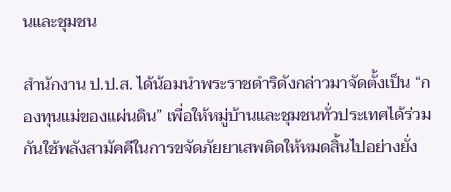นและชุมชน

สำนักงาน ป.ป.ส. ได้น้อมนำพระราชดำริดังกล่าวมาจัดตั้งเป็น “กองทุนแม่ของแผ่นดิน” เพื่อให้หมู่บ้านและชุมชนทั่วประเทศได้ร่วมกันใช้พลังสามัคคีในการขจัดภัยยาเสพติดให้หมดสิ้นไปอย่างยั่ง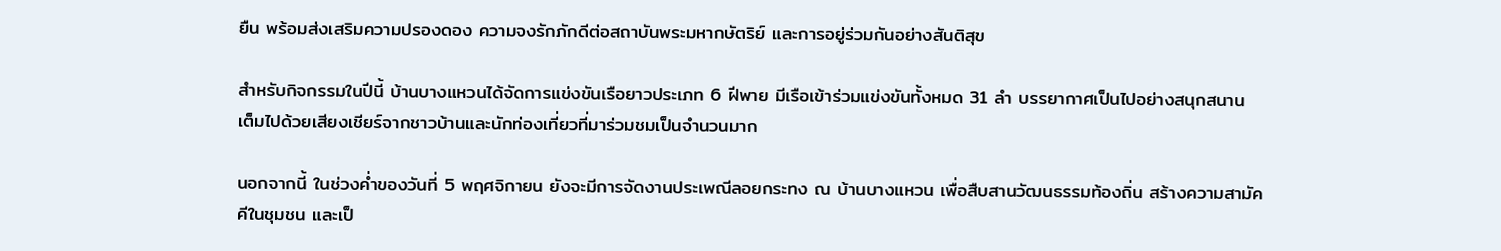ยืน พร้อมส่งเสริมความปรองดอง ความจงรักภักดีต่อสถาบันพระมหากษัตริย์ และการอยู่ร่วมกันอย่างสันติสุข

สำหรับกิจกรรมในปีนี้ บ้านบางแหวนได้จัดการแข่งขันเรือยาวประเภท 6 ฝีพาย มีเรือเข้าร่วมแข่งขันทั้งหมด 31 ลำ บรรยากาศเป็นไปอย่างสนุกสนาน เต็มไปด้วยเสียงเชียร์จากชาวบ้านและนักท่องเที่ยวที่มาร่วมชมเป็นจำนวนมาก

นอกจากนี้ ในช่วงค่ำของวันที่ 5 พฤศจิกายน ยังจะมีการจัดงานประเพณีลอยกระทง ณ บ้านบางแหวน เพื่อสืบสานวัฒนธรรมท้องถิ่น สร้างความสามัคคีในชุมชน และเป็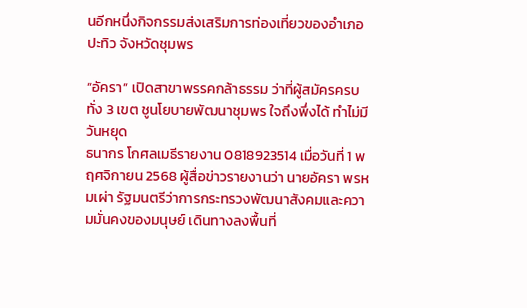นอีกหนึ่งกิจกรรมส่งเสริมการท่องเที่ยวของอำเภอปะทิว จังหวัดชุมพร

“อัครา” เปิดสาขาพรรคกล้าธรรม ว่าที่ผู้สมัครครบทั่ง 3 เขต ชูนโยบายพัฒนาชุมพร ใจถึงพึ่งได้ ทำไม่มีวันหยุด
ธนากร โกศลเมธีรายงาน 0818923514 เมื่อวันที่ 1 พฤศจิกายน 2568 ผู้สื่อข่าวรายงานว่า นายอัครา พรหมเผ่า รัฐมนตรีว่าการกระทรวงพัฒนาสังคมและความมั่นคงของมนุษย์ เดินทางลงพื้นที่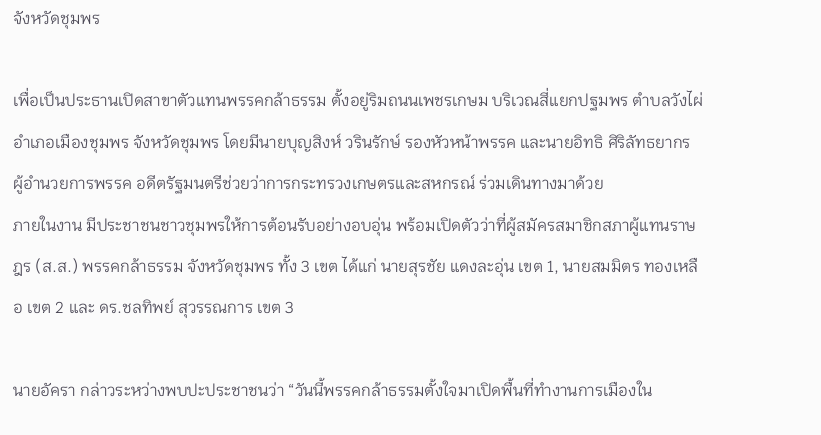จังหวัดชุมพร

เพื่อเป็นประธานเปิดสาขาตัวแทนพรรคกล้าธรรม ตั้งอยู่ริมถนนเพชรเกษม บริเวณสี่แยกปฐมพร ตำบลวังไผ่ อำเภอเมืองชุมพร จังหวัดชุมพร โดยมีนายบุญสิงห์ วรินรักษ์ รองหัวหน้าพรรค และนายอิทธิ ศิริลัทธยากร ผู้อำนวยการพรรค อดีตรัฐมนตรีช่วยว่าการกระทรวงเกษตรและสหกรณ์ ร่วมเดินทางมาด้วย
ภายในงาน มีประชาชนชาวชุมพรให้การต้อนรับอย่างอบอุ่น พร้อมเปิดตัวว่าที่ผู้สมัครสมาชิกสภาผู้แทนราษฎร (ส.ส.) พรรคกล้าธรรม จังหวัดชุมพร ทั้ง 3 เขต ได้แก่ นายสุรชัย แดงละอุ่น เขต 1, นายสมมิตร ทองเหลือ เขต 2 และ ดร.ชลทิพย์ สุวรรณการ เขต 3

นายอัครา กล่าวระหว่างพบปะประชาชนว่า “วันนี้พรรคกล้าธรรมตั้งใจมาเปิดพื้นที่ทำงานการเมืองใน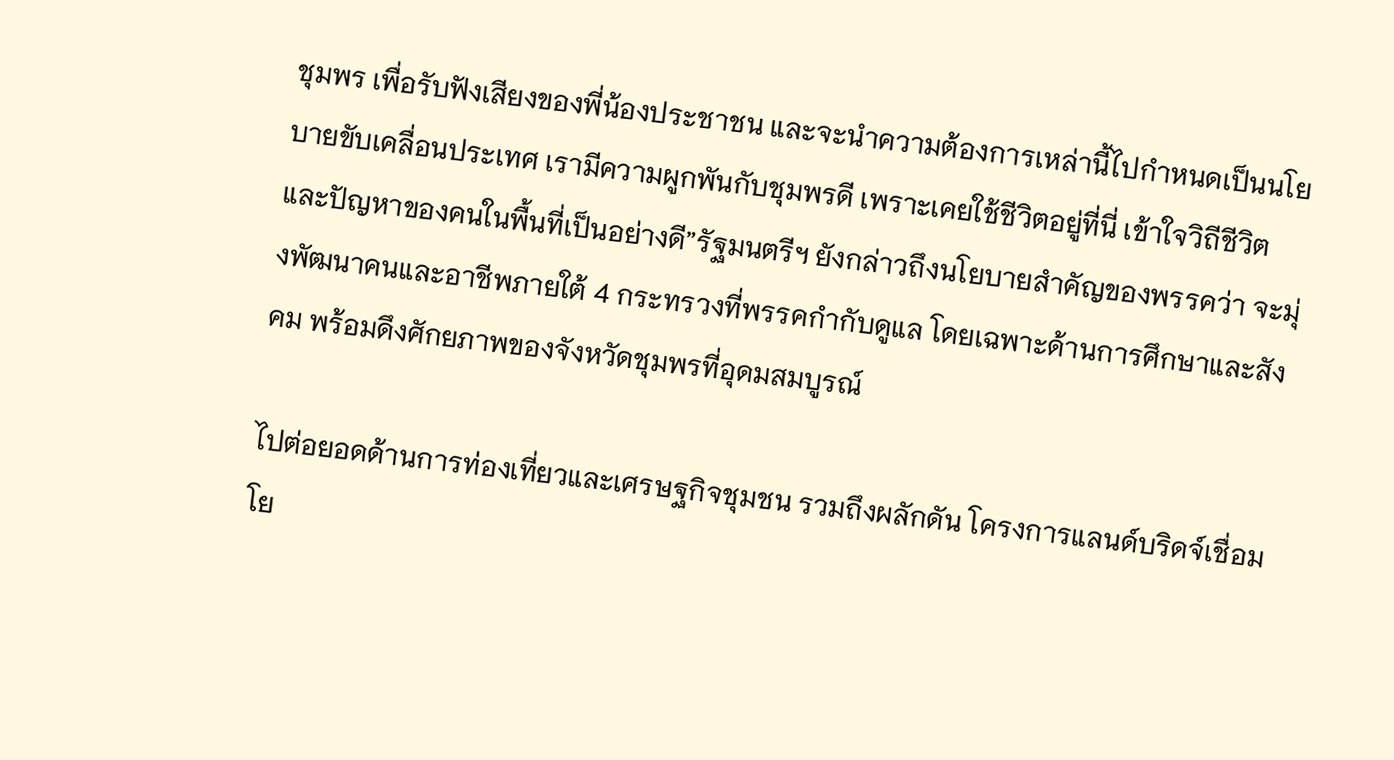ชุมพร เพื่อรับฟังเสียงของพี่น้องประชาชน และจะนำความต้องการเหล่านี้ไปกำหนดเป็นนโยบายขับเคลื่อนประเทศ เรามีความผูกพันกับชุมพรดี เพราะเคยใช้ชีวิตอยู่ที่นี่ เข้าใจวิถีชีวิตและปัญหาของคนในพื้นที่เป็นอย่างดี”รัฐมนตรีฯ ยังกล่าวถึงนโยบายสำคัญของพรรคว่า จะมุ่งพัฒนาคนและอาชีพภายใต้ 4 กระทรวงที่พรรคกำกับดูแล โดยเฉพาะด้านการศึกษาและสังคม พร้อมดึงศักยภาพของจังหวัดชุมพรที่อุดมสมบูรณ์

ไปต่อยอดด้านการท่องเที่ยวและเศรษฐกิจชุมชน รวมถึงผลักดัน โครงการแลนด์บริดจ์เชื่อมโย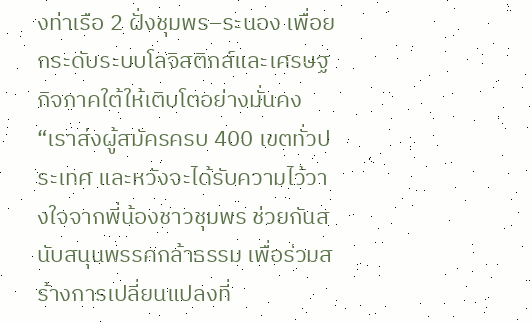งท่าเรือ 2 ฝั่งชุมพร–ระนอง เพื่อยกระดับระบบโลจิสติกส์และเศรษฐกิจภาคใต้ให้เติบโตอย่างมั่นคง “เราส่งผู้สมัครครบ 400 เขตทั่วประเทศ และหวังจะได้รับความไว้วางใจจากพี่น้องชาวชุมพร ช่วยกันสนับสนุนพรรคกล้าธรรม เพื่อร่วมสร้างการเปลี่ยนแปลงที่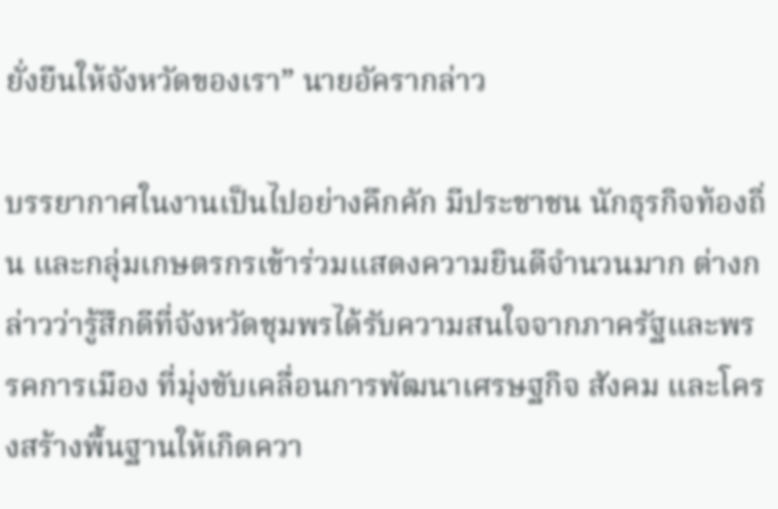ยั่งยืนให้จังหวัดของเรา” นายอัครากล่าว

บรรยากาศในงานเป็นไปอย่างคึกคัก มีประชาชน นักธุรกิจท้องถิ่น และกลุ่มเกษตรกรเข้าร่วมแสดงความยินดีจำนวนมาก ต่างกล่าวว่ารู้สึกดีที่จังหวัดชุมพรได้รับความสนใจจากภาครัฐและพรรคการเมือง ที่มุ่งขับเคลื่อนการพัฒนาเศรษฐกิจ สังคม และโครงสร้างพื้นฐานให้เกิดควา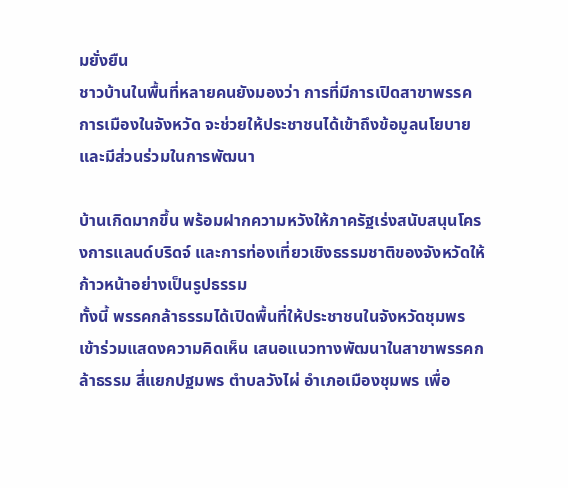มยั่งยืน
ชาวบ้านในพื้นที่หลายคนยังมองว่า การที่มีการเปิดสาขาพรรคการเมืองในจังหวัด จะช่วยให้ประชาชนได้เข้าถึงข้อมูลนโยบายและมีส่วนร่วมในการพัฒนา

บ้านเกิดมากขึ้น พร้อมฝากความหวังให้ภาครัฐเร่งสนับสนุนโครงการแลนด์บริดจ์ และการท่องเที่ยวเชิงธรรมชาติของจังหวัดให้ก้าวหน้าอย่างเป็นรูปธรรม
ทั้งนี้ พรรคกล้าธรรมได้เปิดพื้นที่ให้ประชาชนในจังหวัดชุมพร เข้าร่วมแสดงความคิดเห็น เสนอแนวทางพัฒนาในสาขาพรรคกล้าธรรม สี่แยกปฐมพร ตำบลวังไผ่ อำเภอเมืองชุมพร เพื่อ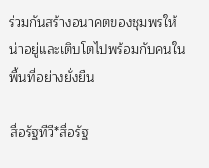ร่วมกันสร้างอนาคตของชุมพรให้น่าอยู่และเติบโตไปพร้อมกับคนในพื้นที่อย่างยั่งยืน

สื่อรัฐทีวี*สื่อรัฐ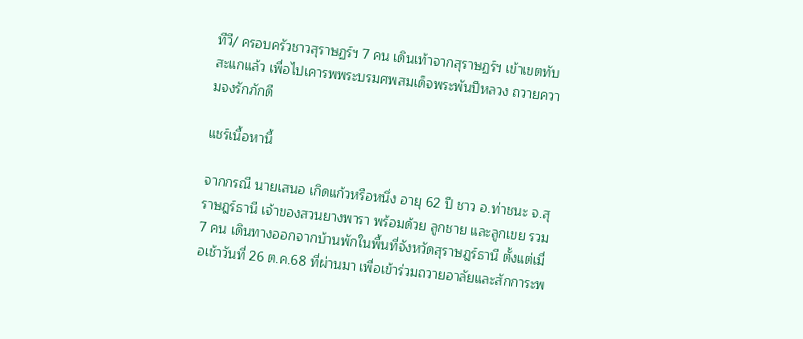ทีวี/ ครอบครัวชาวสุราษฏร์ฯ 7 คน เดินเท้าจากสุราษฏร์ฯ เข้าเขตทับสะแกแล้ว เพื่อไปเคารพพระบรมศพสมเด็จพระพันปีหลวง ถวายความจงรักภักดี

แชร์เนื้อหานี้

จากกรณี นายเสนอ เกิดแก้วหรือหนึ่ง อายุ 62 ปี ชาว อ.ท่าชนะ จ.สุราษฎร์ธานี เจ้าของสวนยางพารา พร้อมด้วย ลูกชาย และลูกเขย รวม 7 คน เดินทางออกจากบ้านพักในพื้นที่จังหวัดสุราษฎร์ธานี ตั้งแต่เมื่อเช้าวันที่ 26 ต.ค.68 ที่ผ่านมา เพื่อเข้าร่วมถวายอาลัยและสักการะพ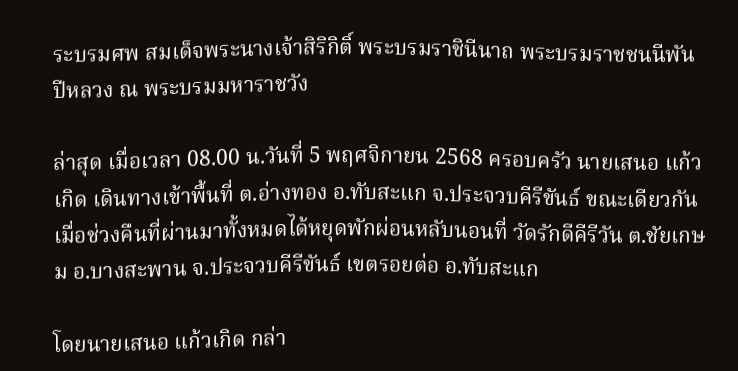ระบรมศพ สมเด็จพระนางเจ้าสิริกิติ์ พระบรมราชินีนาถ พระบรมราชชนนีพันปีหลวง ณ พระบรมมหาราชวัง

ล่าสุด เมื่อเวลา 08.00 น.วันที่ 5 พฤศจิกายน 2568 ครอบครัว นายเสนอ แก้วเกิด เดินทางเข้าพื้นที่ ต.อ่างทอง อ.ทับสะแก จ.ประจวบคีรีขันธ์ ขณะเดียวกันเมื่อช่วงคืนที่ผ่านมาทั้งหมดได้หยุดพักผ่อนหลับนอนที่ วัดรักดีคีรีวัน ต.ชัยเกษม อ.บางสะพาน จ.ประจวบคีรีขันธ์ เขตรอยต่อ อ.ทับสะแก

โดยนายเสนอ แก้วเกิด กล่า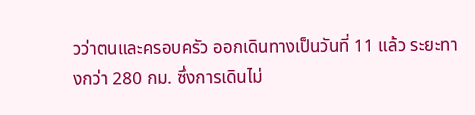วว่าตนและครอบครัว ออกเดินทางเป็นวันที่ 11 แล้ว ระยะทางกว่า 280 กม. ซึ่งการเดินไม่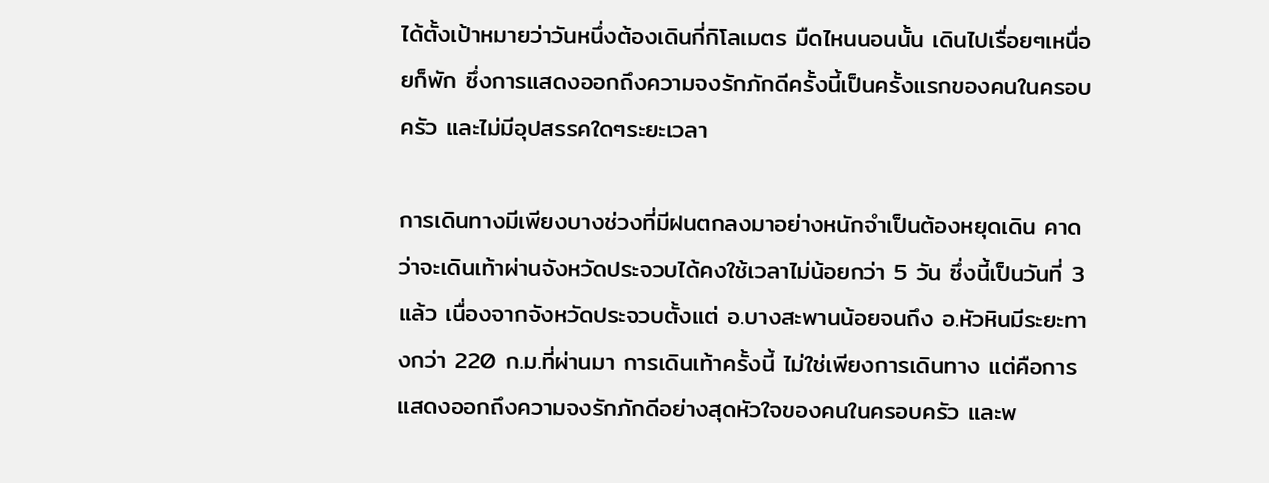ได้ตั้งเป้าหมายว่าวันหนึ่งต้องเดินกี่กิโลเมตร มืดไหนนอนนั้น เดินไปเรื่อยๆเหนื่อยก็พัก ซึ่งการแสดงออกถึงความจงรักภักดีครั้งนี้เป็นครั้งแรกของคนในครอบครัว และไม่มีอุปสรรคใดๆระยะเวลา

การเดินทางมีเพียงบางช่วงที่มีฝนตกลงมาอย่างหนักจำเป็นต้องหยุดเดิน คาดว่าจะเดินเท้าผ่านจังหวัดประจวบได้คงใช้เวลาไม่น้อยกว่า 5 วัน ซึ่งนี้เป็นวันที่ 3 แล้ว เนื่องจากจังหวัดประจวบตั้งแต่ อ.บางสะพานน้อยจนถึง อ.หัวหินมีระยะทางกว่า 220 ก.ม.ที่ผ่านมา การเดินเท้าครั้งนี้ ไม่ใช่เพียงการเดินทาง แต่คือการแสดงออกถึงความจงรักภักดีอย่างสุดหัวใจของคนในครอบครัว และพ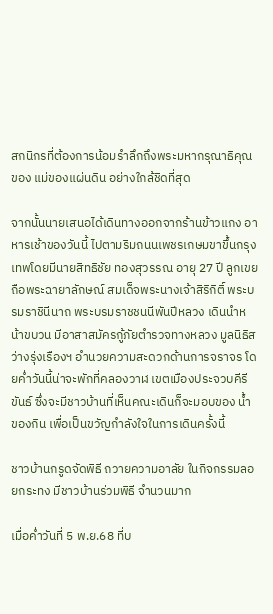สกนิกรที่ต้องการน้อมรำลึกถึงพระมหากรุณาธิคุณของ แม่ของแผ่นดิน อย่างใกล้ชิดที่สุด

จากนั้นนายเสนอได้เดินทางออกจากร้านข้าวแกง อาหารเช้าของวันนี้ ไปตามริมถนนเพชรเกษมขาขึ้นกรุงเทพโดยมีนายสิทธิชัย ทองสุวรรณ อายุ 27 ปี ลูกเขย ถือพระฉายาลักษณ์ สมเด็จพระนางเจ้าสิริกิติ์ พระบรมราชินีนาถ พระบรมราชชนนีพันปีหลวง เดินนำหน้าขบวน มีอาสาสมัครกู้ภัยตำรวจทางหลวง มูลนิธิสว่างรุ่งเรืองฯ อำนวยความสะดวกด้านการจราจร โดยค่ำวันนี้น่าจะพักที่คลองวาฬ เขตเมืองประจวบคีรีขันธ์ ซึ่งจะมีชาวบ้านที่เห็นคณะเดินก็จะมอบของ น้ำ ของกิน เพื่อเป็นขวัญกำลังใจในการเดินครั้งนี้

ชาวบ้านกรูดจัดพิธี ถวายความอาลัย ในกิจกรรมลอยกระทง มีชาวบ้านร่วมพิธี จำนวนมาก

เมื่อค่ำวันที่ 5 พ.ย.68 ที่บ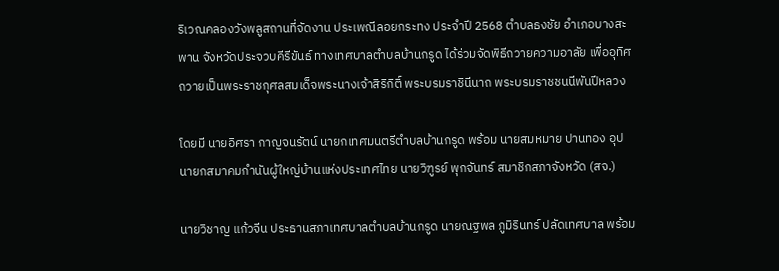ริเวณคลองวังพลูสถานที่จัดงาน ประเพณีลอยกระทง ประจำปี 2568 ตำบลธงชัย อำเภอบางสะพาน จังหวัดประจวบคีรีขันธ์ ทางเทศบาลตำบลบ้านกรูด ได้ร่วมจัดพิธีถวายความอาลัย เพื่ออุทิศถวายเป็นพระราชกุศลสมเด็จพระนางเจ้าสิริกิติ์ พระบรมราชินีนาถ พระบรมราชชนนีพันปีหลวง

โดยมี นายอิศรา กาญจนรัตน์ นายกเทศมนตรีตำบลบ้านกรูด พร้อม นายสมหมาย ปานทอง อุปนายกสมาคมกำนันผู้ใหญ่บ้านแห่งประเทศไทย นายวิฑูรย์ พุกจันทร์ สมาชิกสภาจังหวัด (สจ.)

นายวิชาญ แก้วจีน ประธานสภาเทศบาลตำบลบ้านกรูด นายณฐพล ภูมิรินทร์ ปลัดเทศบาล พร้อม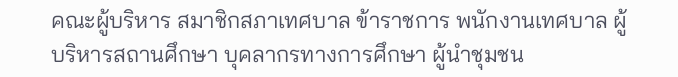คณะผู้บริหาร สมาชิกสภาเทศบาล ข้าราชการ พนักงานเทศบาล ผู้บริหารสถานศึกษา บุคลากรทางการศึกษา ผู้นำชุมชน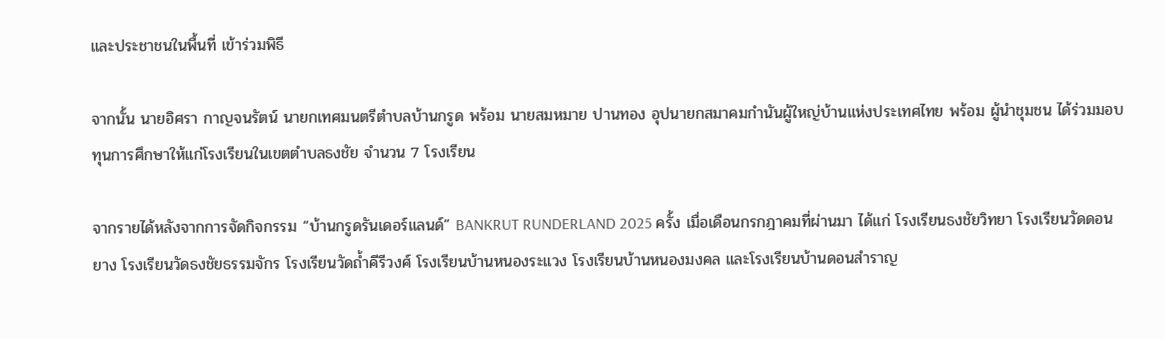และประชาชนในพื้นที่ เข้าร่วมพิธี

จากนั้น นายอิศรา กาญจนรัตน์ นายกเทศมนตรีตำบลบ้านกรูด พร้อม นายสมหมาย ปานทอง อุปนายกสมาคมกำนันผู้ใหญ่บ้านแห่งประเทศไทย พร้อม ผู้นำชุมชน ได้ร่วมมอบทุนการศึกษาให้แก่โรงเรียนในเขตตำบลธงชัย จำนวน 7 โรงเรียน

จากรายได้หลังจากการจัดกิจกรรม “บ้านกรูดรันเดอร์แลนด์” BANKRUT RUNDERLAND 2025 ครั้ง เมื่อเดือนกรกฎาคมที่ผ่านมา ได้แก่ โรงเรียนธงชัยวิทยา โรงเรียนวัดดอนยาง โรงเรียนวัดธงชัยธรรมจักร โรงเรียนวัดถ้ำคีรีวงศ์ โรงเรียนบ้านหนองระแวง โรงเรียนบ้านหนองมงคล และโรงเรียนบ้านดอนสำราญ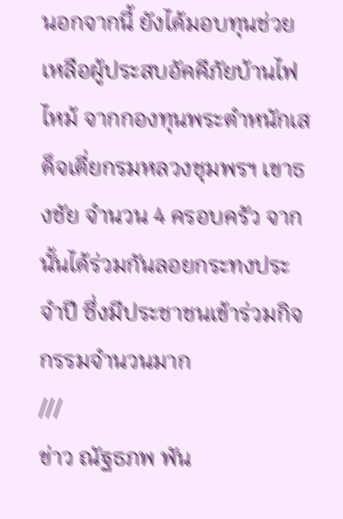นอกจากนี้ ยังได้มอบทุนช่วยเหลือผู้ประสบอัคคีภัยบ้านไฟไหม้ จากกองทุนพระตำหนักเสด็จเตี่ยกรมหลวงชุมพรฯ เขาธงชัย จำนวน 4 ครอบครัว จากนั้นได้ร่วมกันลอยกระทงประจำปี ซึ่งมีประชาชนเข้าร่วมกิจกรรมจำนวนมาก
///
ข่าว ณัฐธภพ พัน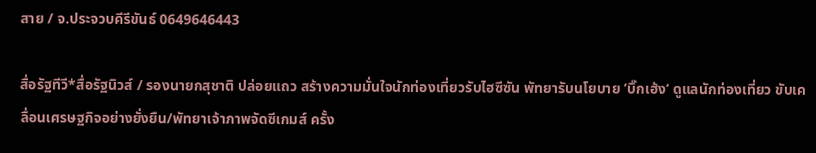สาย / จ.ประจวบคีรีขันธ์ 0649646443

สื่อรัฐทีวี*สื่อรัฐนิวส์ / รองนายกสุชาติ ปล่อยแถว สร้างความมั่นใจนักท่องเที่ยวรับไฮซีซัน พัทยารับนโยบาย ’บิ๊กเฮ้ง‘ ดูแลนักท่องเที่ยว ขับเคลื่อนเศรษฐกิจอย่างยั่งยืน/พัทยาเจ้าภาพจัดซีเกมส์ ครั้ง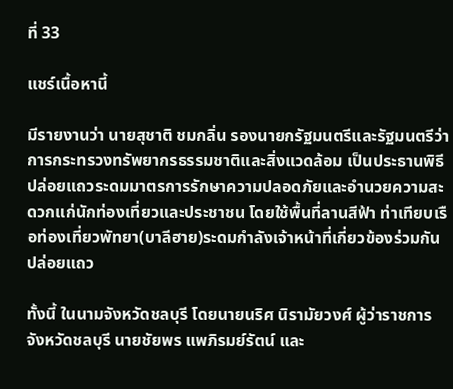ที่ 33

แชร์เนื้อหานี้

มีรายงานว่า นายสุชาติ ชมกลิ่น รองนายกรัฐมนตรีและรัฐมนตรีว่าการกระทรวงทรัพยากรธรรมชาติและสิ่งแวดล้อม เป็นประธานพิธีปล่อยแถวระดมมาตรการรักษาความปลอดภัยและอำนวยความสะดวกแก่นักท่องเที่ยวและประชาชน โดยใช้พื้นที่ลานสีฟ้า ท่าเทียบเรือท่องเที่ยวพัทยา(บาลีฮาย)ระดมกำลังเจ้าหน้าที่เกี่ยวข้องร่วมกันปล่อยแถว

ทั้งนี้ ในนามจังหวัดชลบุรี โดยนายนริศ นิรามัยวงศ์ ผู้ว่าราชการจังหวัดชลบุรี นายชัยพร แพภิรมย์รัตน์ และ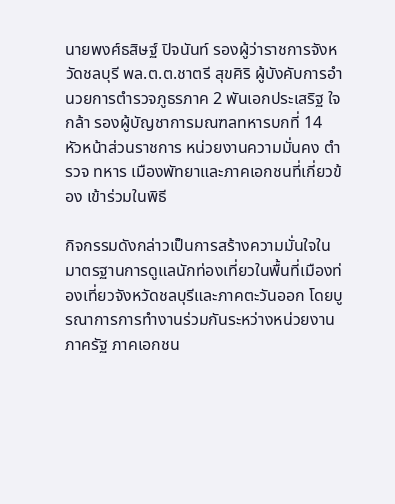นายพงศ์ธสิษฐ์ ปิจนันท์ รองผู้ว่าราชการจังหวัดชลบุรี พล.ต.ต.ชาตรี สุขศิริ ผู้บังคับการอำนวยการตำรวจภูธรภาค 2 พันเอกประเสริฐ ใจกล้า รองผู้บัญชาการมณฑลทหารบกที่ 14 หัวหน้าส่วนราชการ หน่วยงานความมั่นคง ตำรวจ ทหาร เมืองพัทยาและภาคเอกชนที่เกี่ยวข้อง เข้าร่วมในพิธี

กิจกรรมดังกล่าวเป็นการสร้างความมั่นใจในมาตรฐานการดูแลนักท่องเที่ยวในพื้นที่เมืองท่องเที่ยวจังหวัดชลบุรีและภาคตะวันออก โดยบูรณาการการทำงานร่วมกันระหว่างหน่วยงานภาครัฐ ภาคเอกชน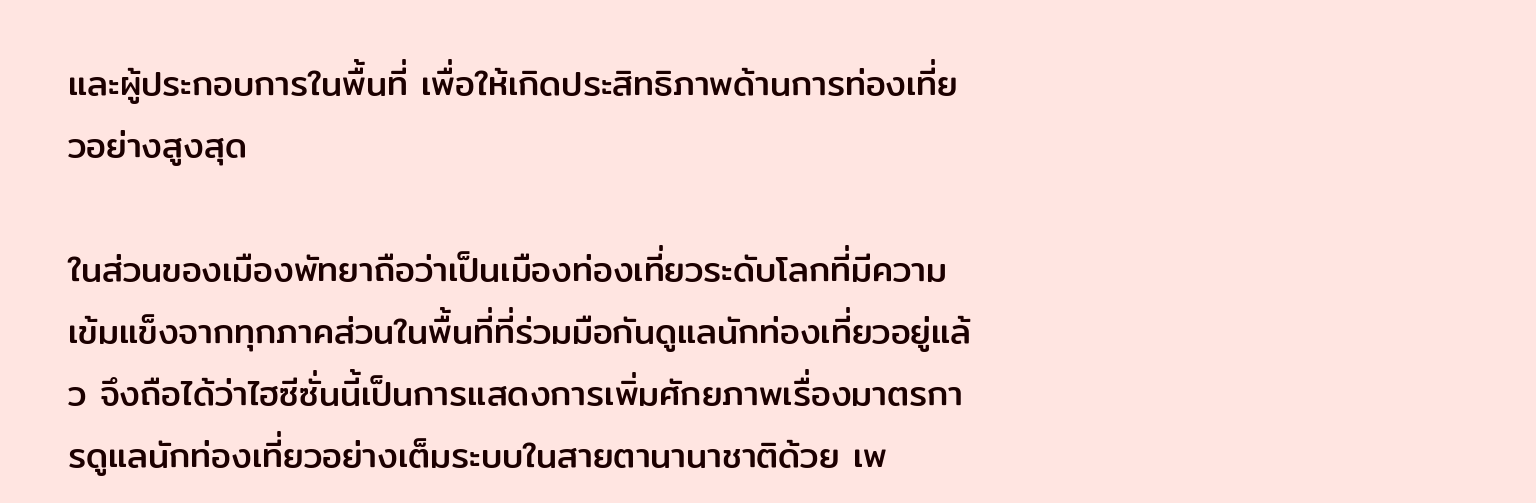และผู้ประกอบการในพื้นที่ เพื่อให้เกิดประสิทธิภาพด้านการท่องเที่ยวอย่างสูงสุด

ในส่วนของเมืองพัทยาถือว่าเป็นเมืองท่องเที่ยวระดับโลกที่มีความเข้มแข็งจากทุกภาคส่วนในพื้นที่ที่ร่วมมือกันดูแลนักท่องเที่ยวอยู่แล้ว จึงถือได้ว่าไฮซีซั่นนี้เป็นการแสดงการเพิ่มศักยภาพเรื่องมาตรการดูแลนักท่องเที่ยวอย่างเต็มระบบในสายตานานาชาติด้วย เพ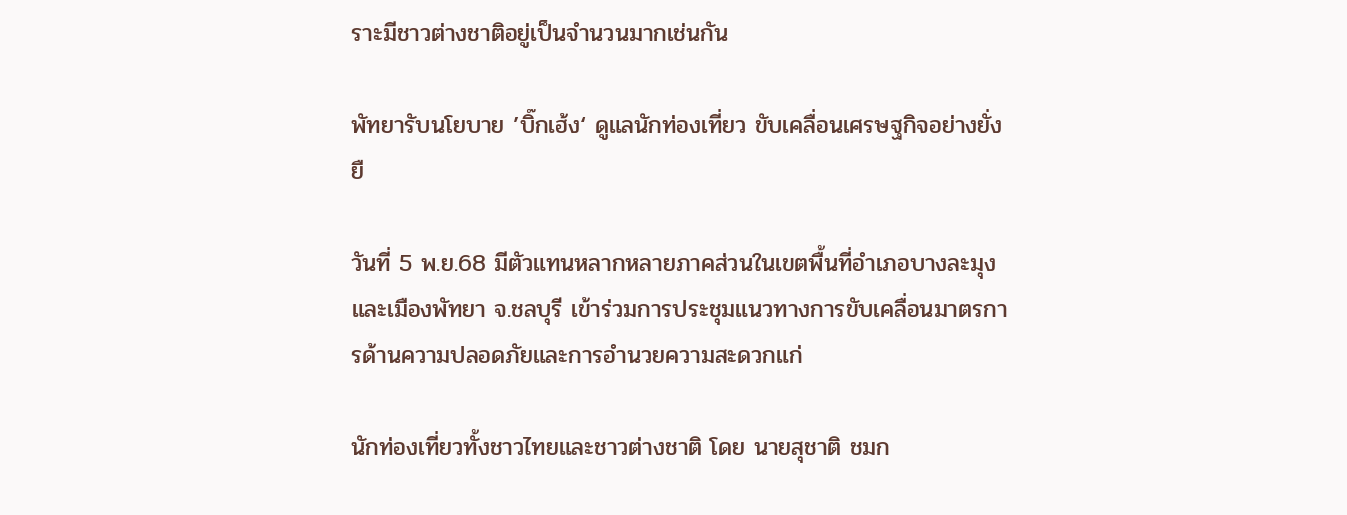ราะมีชาวต่างชาติอยู่เป็นจำนวนมากเช่นกัน

พัทยารับนโยบาย ’บิ๊กเฮ้ง‘ ดูแลนักท่องเที่ยว ขับเคลื่อนเศรษฐกิจอย่างยั่งยื

วันที่ 5 พ.ย.68 มีตัวแทนหลากหลายภาคส่วนในเขตพื้นที่อำเภอบางละมุงและเมืองพัทยา จ.ชลบุรี เข้าร่วมการประชุมแนวทางการขับเคลื่อนมาตรการด้านความปลอดภัยและการอำนวยความสะดวกแก่

นักท่องเที่ยวทั้งชาวไทยและชาวต่างชาติ โดย นายสุชาติ ชมก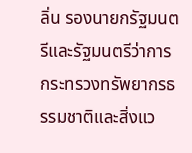ลิ่น รองนายกรัฐมนตรีและรัฐมนตรีว่าการกระทรวงทรัพยากรธรรมชาติและสิ่งแว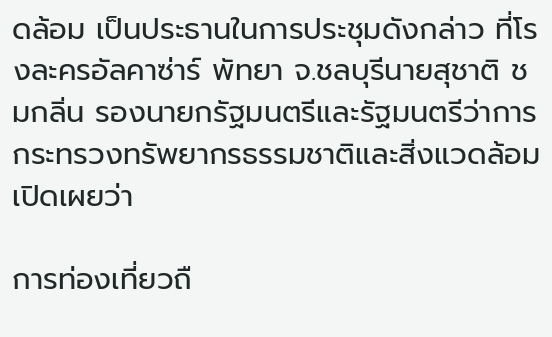ดล้อม เป็นประธานในการประชุมดังกล่าว ที่โรงละครอัลคาซ่าร์ พัทยา จ.ชลบุรีนายสุชาติ ชมกลิ่น รองนายกรัฐมนตรีและรัฐมนตรีว่าการกระทรวงทรัพยากรธรรมชาติและสิ่งแวดล้อม เปิดเผยว่า

การท่องเที่ยวถื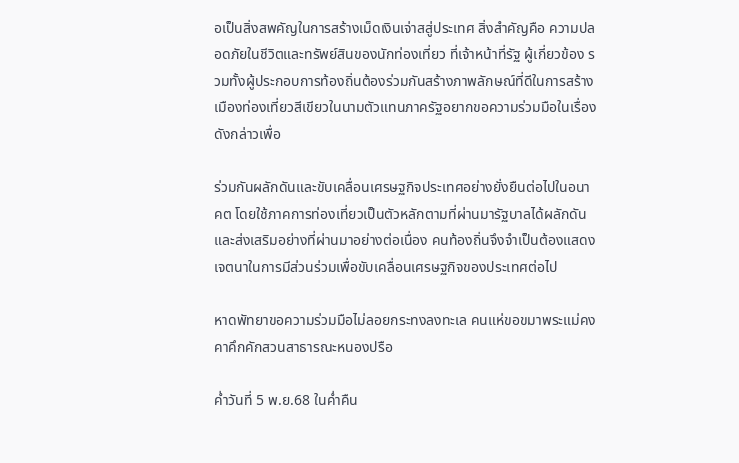อเป็นสิ่งสพคัญในการสร้างเม็ดเงินเจ่าสสู่ประเทศ สิ่งสำคัญคือ ความปลอดภัยในชีวิตและทรัพย์สินของนักท่องเที่ยว ที่เจ้าหน้าที่รัฐ ผู้เกี่ยวข้อง รวมทั้งผู้ประกอบการท้องถิ่นต้องร่วมกันสร้างภาพลักษณ์ที่ดีในการสร้างเมืองท่องเที่ยวสีเขียวในนามตัวแทนภาครัฐอยากขอความร่วมมือในเรื่องดังกล่าวเพื่อ

ร่วมกันผลักดันและขับเคลื่อนเศรษฐกิจประเทศอย่างยั่งยืนต่อไปในอนาคต โดยใช้ภาคการท่องเที่ยวเป็นตัวหลักตามที่ผ่านมารัฐบาลได้ผลักดันและส่งเสริมอย่างที่ผ่านมาอย่างต่อเนื่อง คนท้องถิ่นจึงจำเป็นต้องแสดงเจตนาในการมีส่วนร่วมเพื่อขับเคลื่อนเศรษฐกิจของประเทศต่อไป

หาดพัทยาขอความร่วมมือไม่ลอยกระทงลงทะเล คนแห่ขอขมาพระแม่คงคาคึกคักสวนสาธารณะหนองปรือ

ค่ำวันที่ 5 พ.ย.68 ในค่ำคืน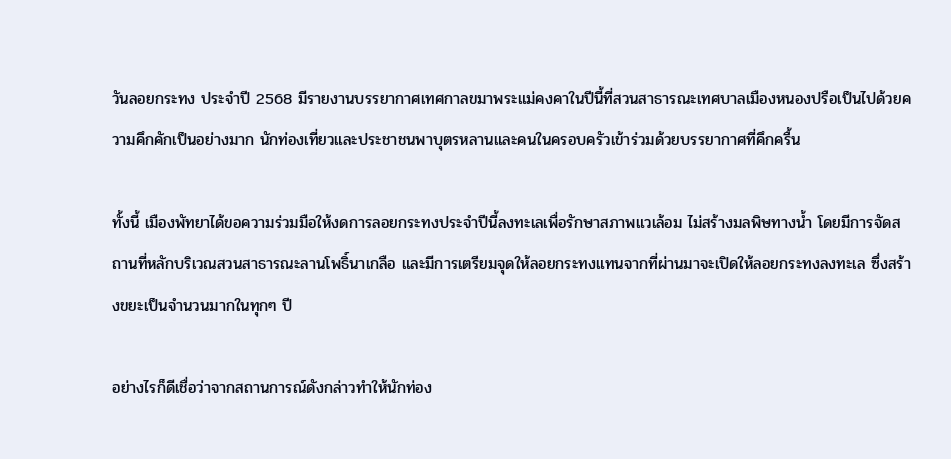วันลอยกระทง ประจำปี 2568 มีรายงานบรรยากาศเทศกาลขมาพระแม่คงคาในปีนี้ที่สวนสาธารณะเทศบาลเมืองหนองปรือเป็นไปด้วยความคึกคักเป็นอย่างมาก นักท่องเที่ยวและประชาชนพาบุตรหลานและคนในครอบครัวเข้าร่วมด้วยบรรยากาศที่คึกครื้น

ทั้งนี้ เมืองพัทยาได้ขอความร่วมมือให้งดการลอยกระทงประจำปีนี้ลงทะเลเพื่อรักษาสภาพแวเล้อม ไม่สร้างมลพิษทางน้ำ โดยมีการจัดสถานที่หลักบริเวณสวนสาธารณะลานโพธิ์นาเกลือ และมีการเตรียมจุดให้ลอยกระทงแทนจากที่ผ่านมาจะเปิดให้ลอยกระทงลงทะเล ซึ่งสร้างขยะเป็นจำนวนมากในทุกๆ ปี

อย่างไรก็ดีเชื่อว่าจากสถานการณ์ดังกล่าวทำให้นักท่อง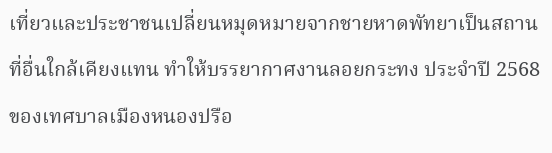เที่ยวและประชาชนเปลี่ยนหมุดหมายจากชายหาดพัทยาเป็นสถานที่อื่นใกล้เคียงแทน ทำให้บรรยากาศงานลอยกระทง ประจำปี 2568 ของเทศบาลเมืองหนองปรือ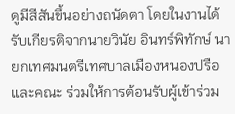ดูมีสีสันขึ้นอย่างถนัดตา โดยในงานได้รับเกียรติจากนายวินัย อินทร์พิทักษ์ นายกเทศมนตรีเทศบาลเมืองหนองปรือ และคณะ ร่วมให้การต้อนรับผู้เข้าร่วม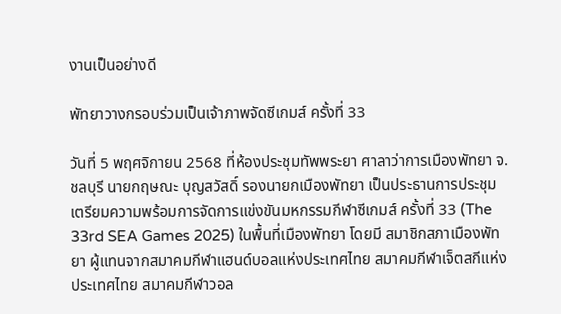งานเป็นอย่างดี

พัทยาวางกรอบร่วมเป็นเจ้าภาพจัดซีเกมส์ ครั้งที่ 33

วันที่ 5 พฤศจิกายน 2568 ที่ห้องประชุมทัพพระยา ศาลาว่าการเมืองพัทยา จ.ชลบุรี นายกฤษณะ บุญสวัสดิ์ รองนายกเมืองพัทยา เป็นประธานการประชุมเตรียมความพร้อมการจัดการแข่งขันมหกรรมกีฬาซีเกมส์ ครั้งที่ 33 (The 33rd SEA Games 2025) ในพื้นที่เมืองพัทยา โดยมี สมาชิกสภาเมืองพัทยา ผู้แทนจากสมาคมกีฬาแฮนด์บอลแห่งประเทศไทย สมาคมกีฬาเจ็ตสกีแห่งประเทศไทย สมาคมกีฬาวอล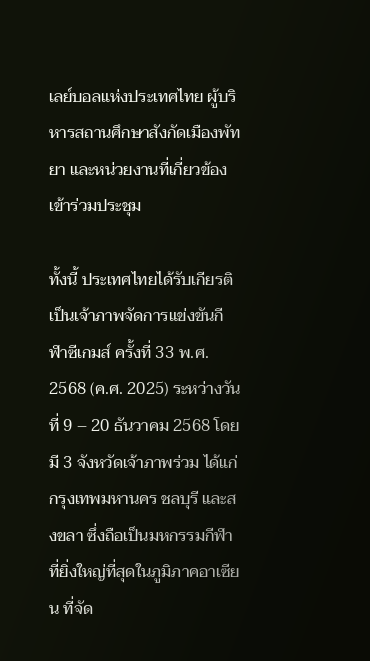เลย์บอลแห่งประเทศไทย ผู้บริหารสถานศึกษาสังกัดเมืองพัทยา และหน่วยงานที่เกี่ยวข้อง เข้าร่วมประชุม

ทั้งนี้ ประเทศไทยได้รับเกียรติเป็นเจ้าภาพจัดการแข่งขันกีฬาซีเกมส์ ครั้งที่ 33 พ.ศ. 2568 (ค.ศ. 2025) ระหว่างวันที่ 9 – 20 ธันวาคม 2568 โดยมี 3 จังหวัดเจ้าภาพร่วม ได้แก่ กรุงเทพมหานคร ชลบุรี และสงขลา ซึ่งถือเป็นมหกรรมกีฬาที่ยิ่งใหญ่ที่สุดในภูมิภาคอาเซียน ที่จัด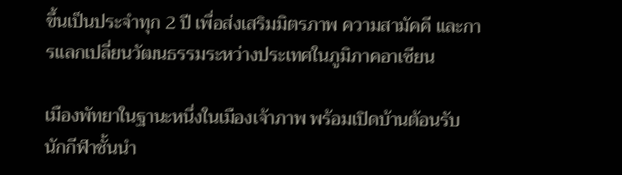ขึ้นเป็นประจำทุก 2 ปี เพื่อส่งเสริมมิตรภาพ ความสามัคคี และการแลกเปลี่ยนวัฒนธรรมระหว่างประเทศในภูมิภาคอาเซียน

เมืองพัทยาในฐานะหนึ่งในเมืองเจ้าภาพ พร้อมเปิดบ้านต้อนรับนักกีฬาชั้นนำ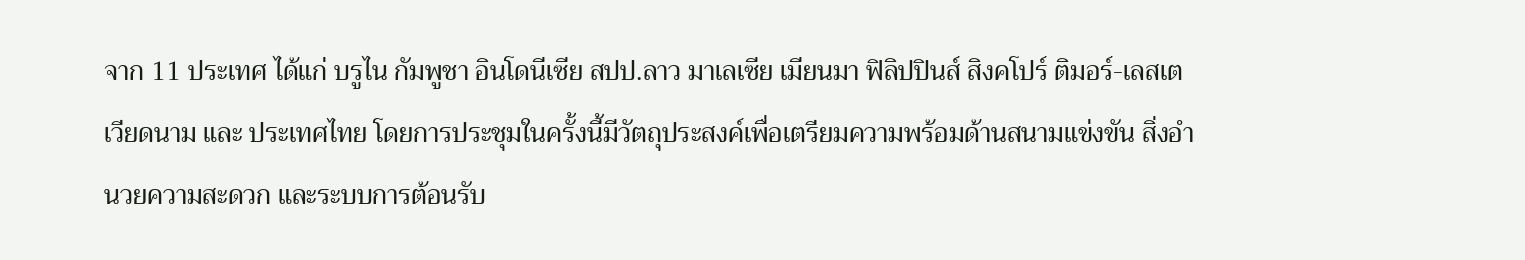จาก 11 ประเทศ ได้แก่ บรูไน กัมพูชา อินโดนีเซีย สปป.ลาว มาเลเซีย เมียนมา ฟิลิปปินส์ สิงคโปร์ ติมอร์-เลสเต เวียดนาม และ ประเทศไทย โดยการประชุมในครั้งนี้มีวัตถุประสงค์เพื่อเตรียมความพร้อมด้านสนามแข่งขัน สิ่งอำนวยความสะดวก และระบบการต้อนรับ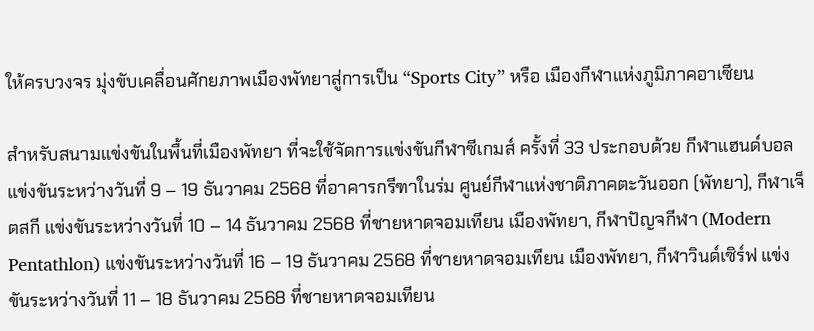ให้ครบวงจร มุ่งขับเคลื่อนศักยภาพเมืองพัทยาสู่การเป็น “Sports City” หรือ เมืองกีฬาแห่งภูมิภาคอาเซียน

สำหรับสนามแข่งขันในพื้นที่เมืองพัทยา ที่จะใช้จัดการแข่งขันกีฬาซีเกมส์ ครั้งที่ 33 ประกอบด้วย กีฬาแฮนด์บอล แข่งขันระหว่างวันที่ 9 – 19 ธันวาคม 2568 ที่อาคารกรีฑาในร่ม ศูนย์กีฬาแห่งชาติภาคตะวันออก (พัทยา), กีฬาเจ็ตสกี แข่งขันระหว่างวันที่ 10 – 14 ธันวาคม 2568 ที่ชายหาดจอมเทียน เมืองพัทยา, กีฬาปัญจกีฬา (Modern Pentathlon) แข่งขันระหว่างวันที่ 16 – 19 ธันวาคม 2568 ที่ชายหาดจอมเทียน เมืองพัทยา, กีฬาวินด์เซิร์ฟ แข่งขันระหว่างวันที่ 11 – 18 ธันวาคม 2568 ที่ชายหาดจอมเทียน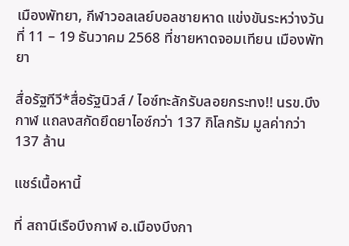เมืองพัทยา, กีฬาวอลเลย์บอลชายหาด แข่งขันระหว่างวันที่ 11 – 19 ธันวาคม 2568 ที่ชายหาดจอมเทียน เมืองพัทยา

สื่อรัฐทีวี*สื่อรัฐนิวส์ / ไอซ์ทะลักรับลอยกระทง!! นรข.บึงกาฬ แถลงสกัดยึดยาไอซ์กว่า 137 กิโลกรัม มูลค่ากว่า 137 ล้าน

แชร์เนื้อหานี้

ที่ สถานีเรือบึงกาฬ อ.เมืองบึงกา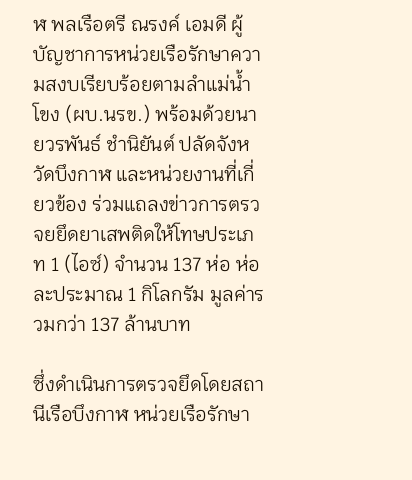ฬ พลเรือตรี ณรงค์ เอมดี ผู้บัญชาการหน่วยเรือรักษาความสงบเรียบร้อยตามลำแม่น้ำโขง (ผบ.นรข.) พร้อมด้วยนายวรพันธ์ ชำนิยันต์ ปลัดจังหวัดบึงกาฬ และหน่วยงานที่เกี่ยวข้อง ร่วมแถลงข่าวการตรวจยยึดยาเสพติดให้โทษประเภท 1 (ไอซ์) จำนวน 137 ห่อ ห่อละประมาณ 1 กิโลกรัม มูลค่ารวมกว่า 137 ล้านบาท

ซึ่งดำเนินการตรวจยึดโดยสถานีเรือบึงกาฬ หน่วยเรือรักษา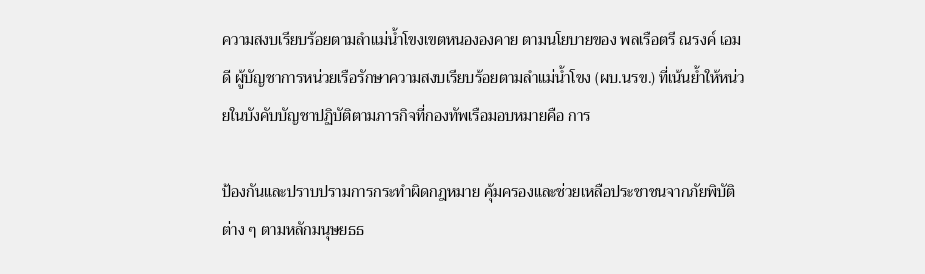ความสงบเรียบร้อยตามลำแม่น้ำโขงเขตหนององคาย ตามนโยบายของ พลเรือตรี ณรงค์ เอมดี ผู้บัญชาการหน่วยเรือรักษาความสงบเรียบร้อยตามลำแม่น้ำโขง (ผบ.นรข.) ที่เน้นย้ำให้หน่วยในบังคับบัญชาปฏิบัติตามภารกิจที่กองทัพเรือมอบหมายคือ การ

ป้องกันและปราบปรามการกระทำผิดกฎหมาย คุ้มครองและช่วยเหลือประชาชนจากภัยพิบัติต่าง ๆ ตามหลักมนุษยธธ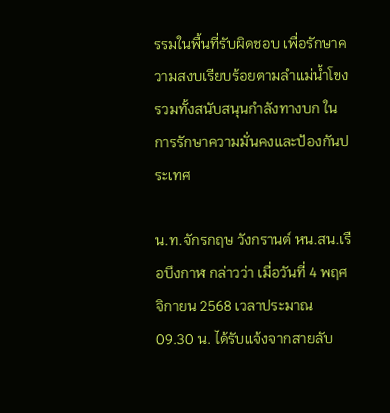รรมในพื้นที่รับผิดชอบ เพื่อรักษาความสงบเรียบร้อยตามลำแม่น้ำโขง รวมทั้งสนับสนุนกำลังทางบก ในการรักษาความมั่นคงและป้องกันประเทศ

น.ท.จักรกฤษ วังกรานต์ หน.สน.เรือบึงกาฬ กล่าวว่า เมื่อวันที่ 4 พฤศจิกายน 2568 เวลาประมาณ 09.30 น. ได้รับแจ้งจากสายลับ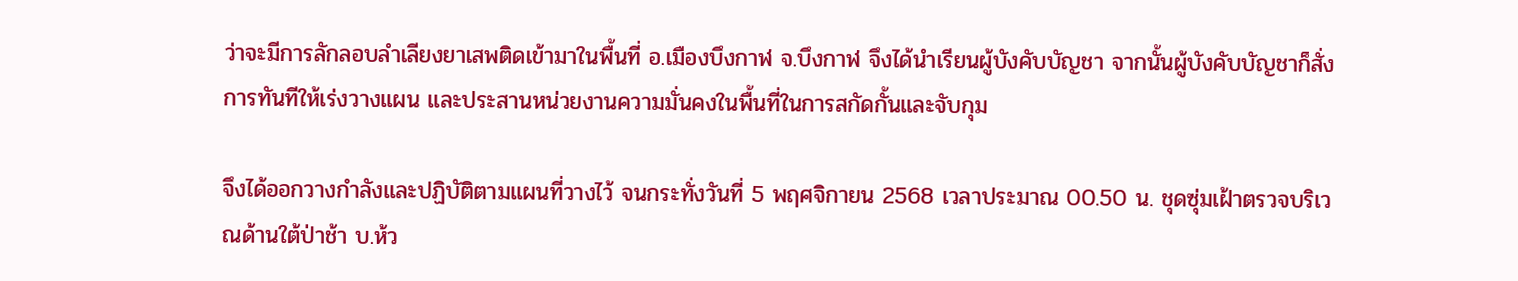ว่าจะมีการลักลอบลำเลียงยาเสพติดเข้ามาในพื้นที่ อ.เมืองบึงกาฬ จ.บึงกาฬ จึงได้นำเรียนผู้บังคับบัญชา จากนั้นผู้บังคับบัญชาก็สั่งการทันทีให้เร่งวางแผน และประสานหน่วยงานความมั่นคงในพื้นที่ในการสกัดกั้นและจับกุม

จึงได้ออกวางกำลังและปฏิบัติตามแผนที่วางไว้ จนกระทั่งวันที่ 5 พฤศจิกายน 2568 เวลาประมาณ 00.50 น. ชุดซุ่มเฝ้าตรวจบริเวณด้านใต้ป่าช้า บ.ห้ว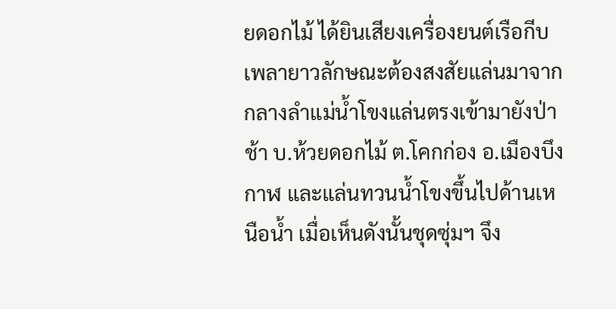ยดอกไม้ ได้ยินเสียงเครื่องยนต์เรือกีบเพลายาวลักษณะต้องสงสัยแล่นมาจากกลางลำแม่น้ำโขงแล่นตรงเข้ามายังป่าช้า บ.ห้วยดอกไม้ ต.โคกก่อง อ.เมืองบึงกาฬ และแล่นทวนน้ำโขงขึ้นไปด้านเหนือน้ำ เมื่อเห็นดังนั้นชุดซุ่มฯ จึง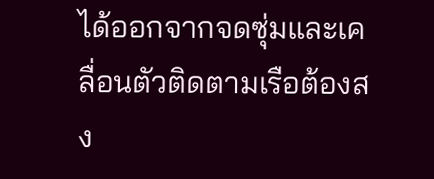ได้ออกจากจดซุ่มและเคลื่อนตัวติดตามเรือต้องสง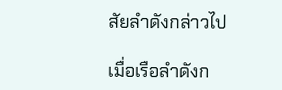สัยลำดังกล่าวไป

เมื่อเรือลำดังก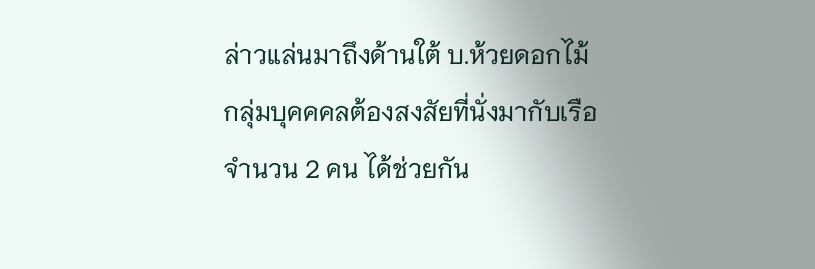ล่าวแล่นมาถึงด้านใต้ บ.ห้วยดอกไม้ กลุ่มบุคคคลต้องสงสัยที่นั่งมากับเรือจำนวน 2 คน ได้ช่วยกัน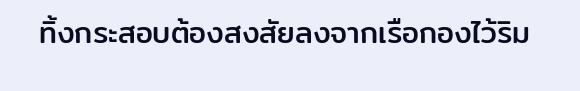ทิ้งกระสอบต้องสงสัยลงจากเรือกองไว้ริม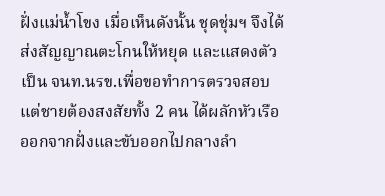ฝั่งแม่น้ำโขง เมื่อเห็นดังนั้น ชุดชุ่มฯ จึงได้ส่งสัญญาณตะโกนให้หยุด และแสดงตัวเป็น จนท.นรข.เพื่อขอทำการตรวจสอบ แต่ชายต้องสงสัยทั้ง 2 คน ได้ผลักหัวเรือออกจากฝั่งและขับออกไปกลางลำ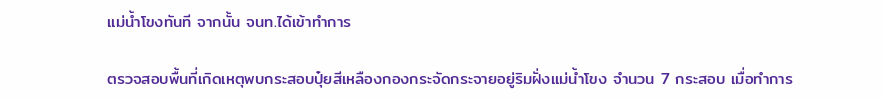แม่น้ำโขงทันที จากนั้น จนท.ได้เข้าทำการ

ตรวจสอบพื้นที่เกิดเหตุพบกระสอบปุ๋ยสีเหลืองกองกระจัดกระจายอยู่ริมฝั่งแม่น้ำโขง จำนวน 7 กระสอบ เมื่อทำการ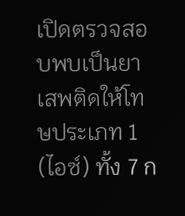เปิดตรวจสอบพบเป็นยาเสพติดให้โทษประเภท 1 (ไอซ์) ทั้ง 7 ก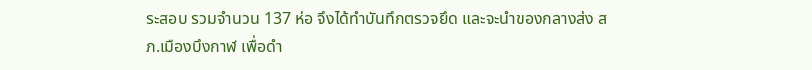ระสอบ รวมจำนวน 137 ห่อ จึงได้ทำบันทึกตรวจยึด และจะนำของกลางส่ง สภ.เมืองบึงกาฬ เพื่อดำ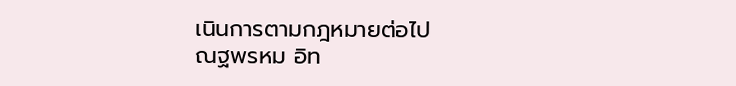เนินการตามกฎหมายต่อไป
ณฐพรหม อิท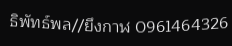ธิพัทธ์พล//ยึงกาฬ 0961464326